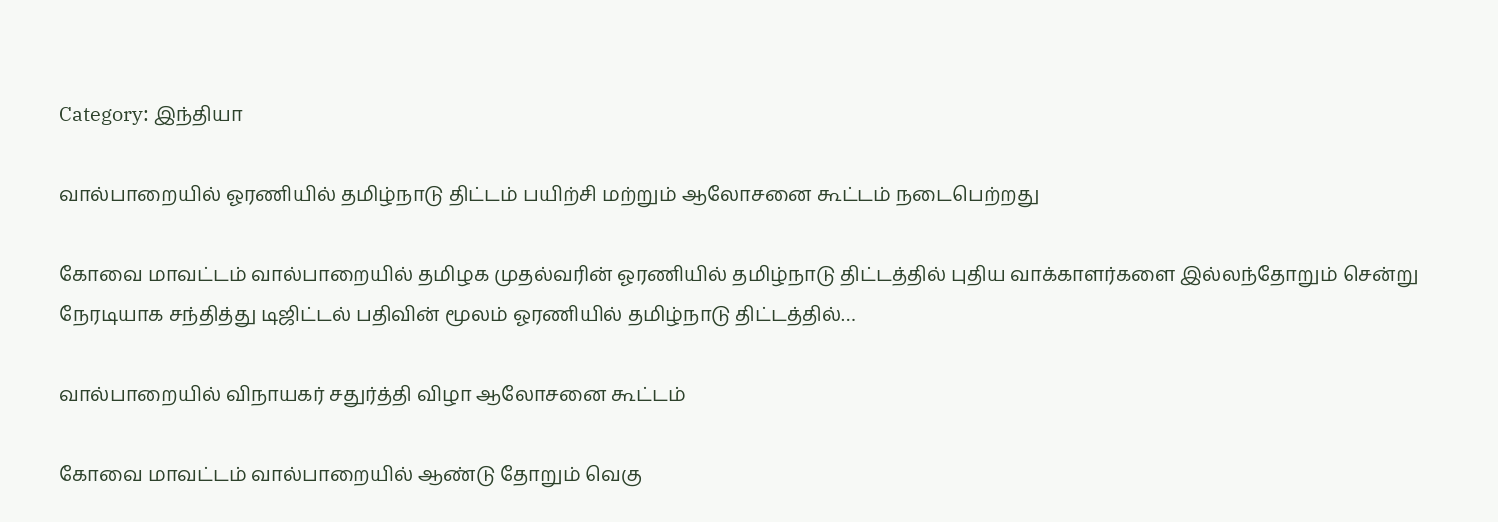Category: இந்தியா

வால்பாறையில் ஓரணியில் தமிழ்நாடு திட்டம் பயிற்சி மற்றும் ஆலோசனை கூட்டம் நடைபெற்றது

கோவை மாவட்டம் வால்பாறையில் தமிழக முதல்வரின் ஓரணியில் தமிழ்நாடு திட்டத்தில் புதிய வாக்காளர்களை இல்லந்தோறும் சென்று நேரடியாக சந்தித்து டிஜிட்டல் பதிவின் மூலம் ஓரணியில் தமிழ்நாடு திட்டத்தில்…

வால்பாறையில் விநாயகர் சதுர்த்தி விழா ஆலோசனை கூட்டம்

கோவை மாவட்டம் வால்பாறையில் ஆண்டு தோறும் வெகு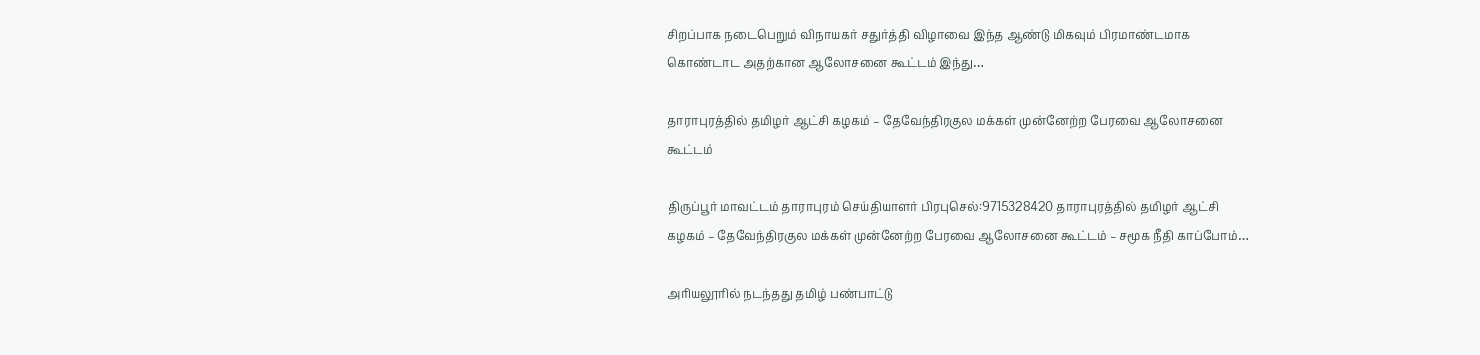சிறப்பாக நடைபெறும் விநாயகர் சதுர்த்தி விழாவை இந்த ஆண்டு மிகவும் பிரமாண்டமாக கொண்டாட அதற்கான ஆலோசனை கூட்டம் இந்து…

தாராபுரத்தில் தமிழர் ஆட்சி கழகம் – தேவேந்திரகுல மக்கள் முன்னேற்ற பேரவை ஆலோசனை கூட்டம்

திருப்பூர் மாவட்டம் தாராபுரம் செய்தியாளர் பிரபுசெல்:9715328420 தாராபுரத்தில் தமிழர் ஆட்சி கழகம் – தேவேந்திரகுல மக்கள் முன்னேற்ற பேரவை ஆலோசனை கூட்டம் – சமூக நீதி காப்போம்…

அரியலூரில் நடந்தது தமிழ் பண்பாட்டு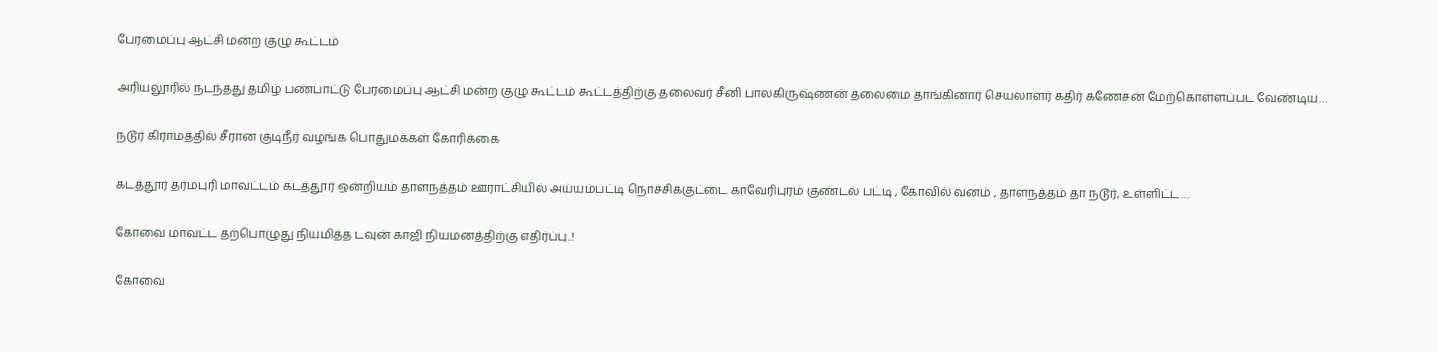பேரமைப்பு ஆட்சி மன்ற குழு கூட்டம்

அரியலூரில் நடந்தது தமிழ் பண்பாட்டு பேரமைப்பு ஆட்சி மன்ற குழு கூட்டம் கூட்டத்திற்கு தலைவர் சீனி பாலகிருஷ்ணன் தலைமை தாங்கினார் செயலாளர் கதிர் கணேசன் மேற்கொள்ளப்பட வேண்டிய…

நடூர் கிராமத்தில் சீரான குடிநீர் வழங்க பொதுமக்கள் கோரிக்கை

கடத்தூர் தர்மபுரி மாவட்டம் கடத்தூர் ஒன்றியம் தாளநத்தம் ஊராட்சியில் அய்யம்பட்டி நொச்சிக்குட்டை காவேரிபுரம் குண்டல் பட்டி , கோவில் வனம் , தாளநத்தம் தா நடூர், உள்ளிட்ட…

கோவை மாவட்ட தற்பொழுது நியமித்த டவுன் காஜி நியமனத்திற்கு எதிர்ப்பு..!

கோவை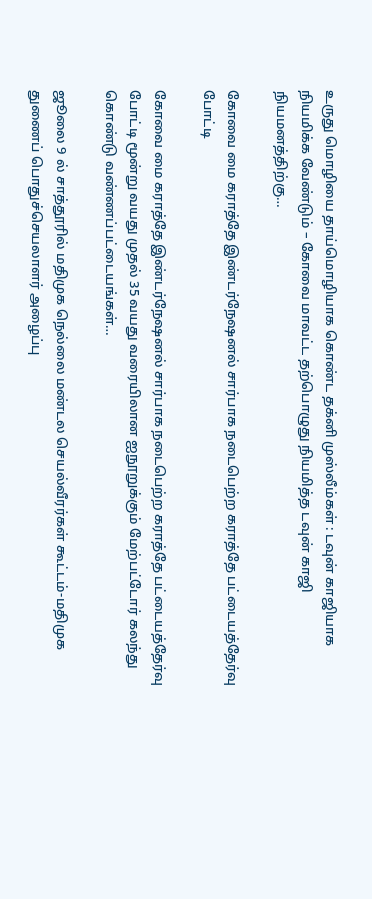உருது மொழியை தாய்மொழியாக கொண்ட தக்னி முஸ்லீம்கள் : டவுன் காஜியாக நியமிக்க வேண்டும் – கோவை மாவட்ட தற்பொழுது நியமித்த டவுன் காஜி நியமனத்திற்கு…

கோவை மை கராத்தே இண்டர்நேஷனல் சார்பாக நடைபெற்ற கராத்தே பட்டையத்தேர்வு போட்டி

கோவை மை கராத்தே இண்டர்நேஷனல் சார்பாக நடைபெற்ற கராத்தே பட்டையத்தேர்வு போட்டி மூன்று வயது முதல் 35 வயது வரையிலான ஐநூறுக்கும் மேற்பட்டோர் கலந்து கொண்டு வண்ணப்பட்டையங்கள்…

ஜூலை 9 ல் சாத்தூரில் மதிமுக நெல்லை மண்டல செயல்வீரர்கள் கூட்டம்-மதிமுக துணைப் பொதுச்செயலாளர் அழைப்பு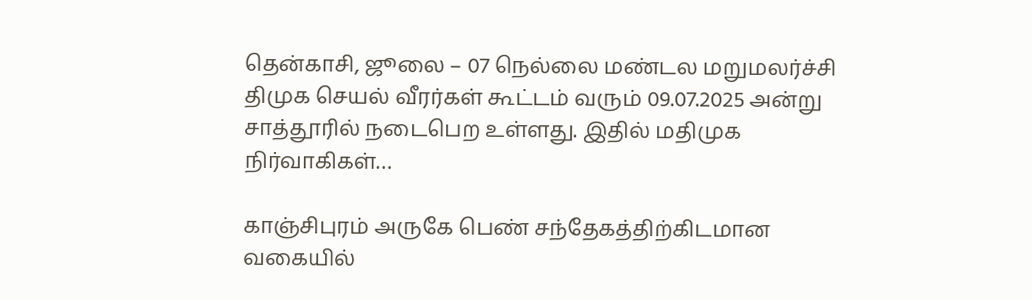தென்காசி, ஜூலை – 07 நெல்லை மண்டல மறுமலர்ச்சி திமுக செயல் வீரர்கள் கூட்டம் வரும் 09.07.2025 அன்று சாத்தூரில் நடைபெற உள்ளது. இதில் மதிமுக நிர்வாகிகள்…

காஞ்சிபுரம் அருகே பெண் சந்தேகத்திற்கிடமான வகையில்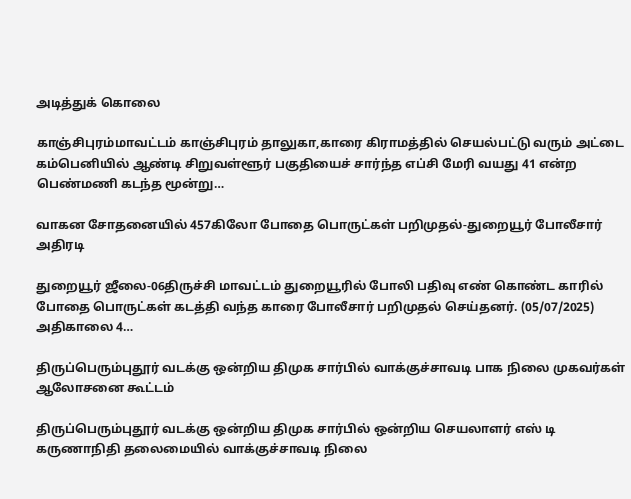அடித்துக் கொலை

காஞ்சிபுரம்மாவட்டம் காஞ்சிபுரம் தாலுகா,காரை கிராமத்தில் செயல்பட்டு வரும் அட்டை கம்பெனியில் ஆண்டி சிறுவள்ளூர் பகுதியைச் சார்ந்த எப்சி மேரி வயது 41 என்ற பெண்மணி கடந்த மூன்று…

வாகன சோதனையில் 457கிலோ போதை பொருட்கள் பறிமுதல்-துறையூர் போலீசார் அதிரடி

துறையூர் ஜீலை-06திருச்சி மாவட்டம் துறையூரில் போலி பதிவு எண் கொண்ட காரில் போதை பொருட்கள் கடத்தி வந்த காரை போலீசார் பறிமுதல் செய்தனர். (05/07/2025) அதிகாலை 4…

திருப்பெரும்புதூர் வடக்கு ஒன்றிய திமுக சார்பில் வாக்குச்சாவடி பாக நிலை முகவர்கள் ஆலோசனை கூட்டம்

திருப்பெரும்புதூர் வடக்கு ஒன்றிய திமுக சார்பில் ஒன்றிய செயலாளர் எஸ் டி கருணாநிதி தலைமையில் வாக்குச்சாவடி நிலை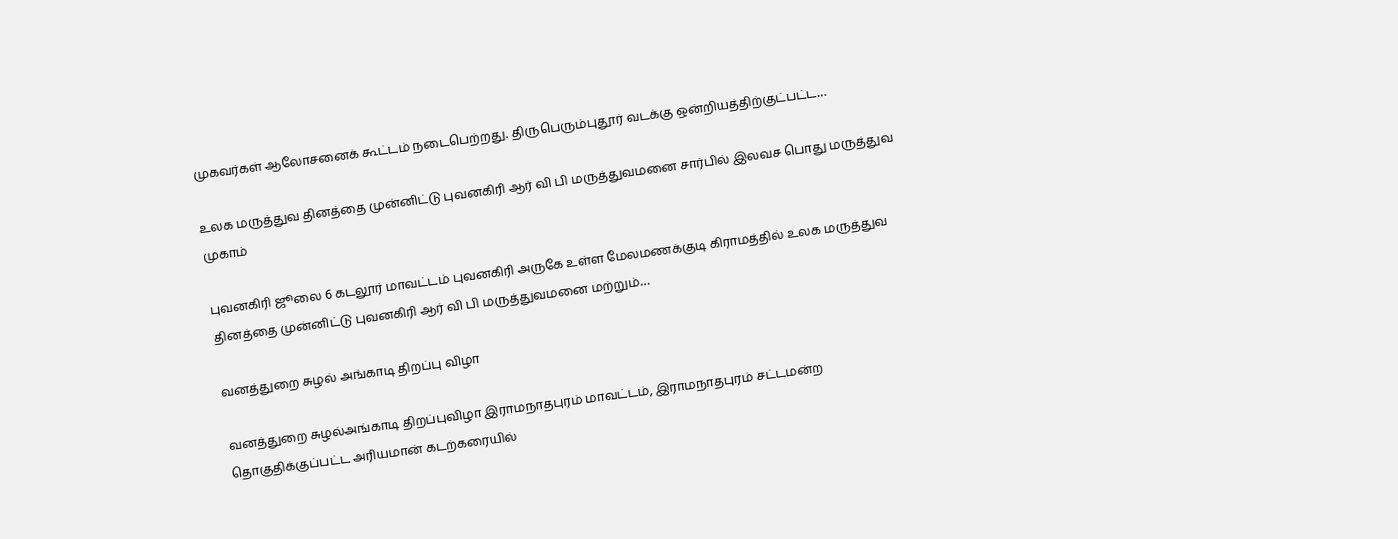முகவர்கள் ஆலோசனைக் கூட்டம் நடைபெற்றது. திருபெரும்புதூர் வடக்கு ஒன்றியத்திற்குட்பட்ட…

உலக மருத்துவ தினத்தை முன்னிட்டு புவனகிரி ஆர் வி பி மருத்துவமனை சார்பில் இலவச பொது மருத்துவ முகாம்

புவனகிரி ஜூலை 6 கடலூர் மாவட்டம் புவனகிரி அருகே உள்ள மேலமணக்குடி கிராமத்தில் உலக மருத்துவ தினத்தை முன்னிட்டு புவனகிரி ஆர் வி பி மருத்துவமனை மற்றும்…

வனத்துறை சுழல் அங்காடி திறப்பு விழா

வனத்துறை சுழல்அங்காடி திறப்புவிழா இராமநாதபுரம் மாவட்டம், இராமநாதபுரம் சட்டமன்ற தொகுதிக்குப்பட்ட அரியமான் கடற்கரையில்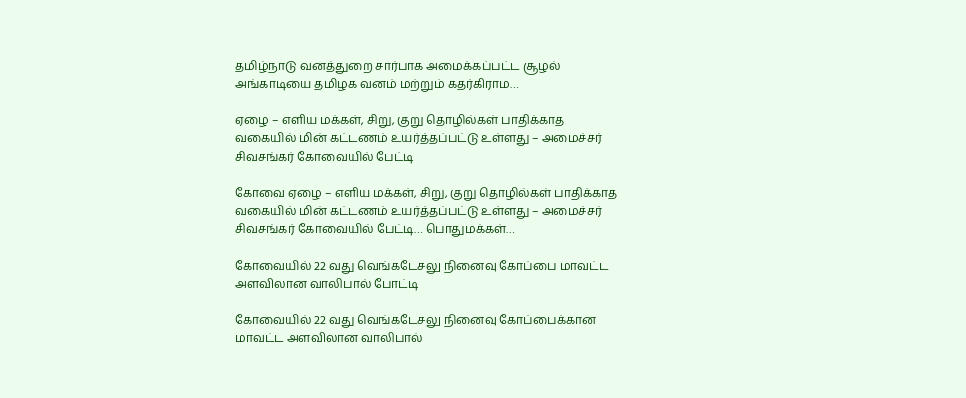தமிழ்நாடு வனத்துறை சார்பாக அமைக்கப்பட்ட சூழல் அங்காடியை தமிழக வனம் மற்றும் கதர்கிராம…

ஏழை – எளிய மக்கள், சிறு, குறு தொழில்கள் பாதிக்காத வகையில் மின் கட்டணம் உயர்த்தப்பட்டு உள்ளது – அமைச்சர் சிவசங்கர் கோவையில் பேட்டி

கோவை ஏழை – எளிய மக்கள், சிறு, குறு தொழில்கள் பாதிக்காத வகையில் மின் கட்டணம் உயர்த்தப்பட்டு உள்ளது – அமைச்சர் சிவசங்கர் கோவையில் பேட்டி… பொதுமக்கள்…

கோவையில் 22 வது வெங்கடேசலு நினைவு கோப்பை மாவட்ட அளவிலான வாலிபால் போட்டி

கோவையில் 22 வது வெங்கடேசலு நினைவு கோப்பைக்கான மாவட்ட அளவிலான வாலிபால்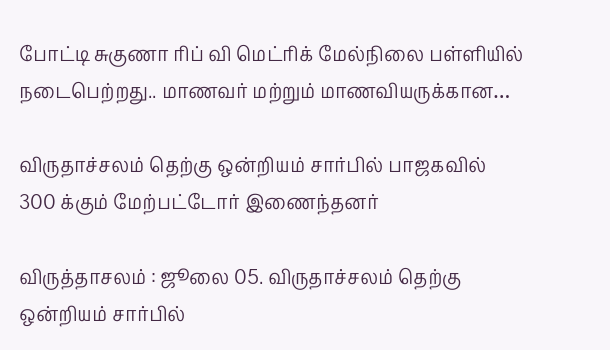போட்டி சுகுணா ரிப் வி மெட்ரிக் மேல்நிலை பள்ளியில் நடைபெற்றது.. மாணவர் மற்றும் மாணவியருக்கான…

விருதாச்சலம் தெற்கு ஒன்றியம் சார்பில் பாஜகவில் 300 க்கும் மேற்பட்டோர் இணைந்தனர்

விருத்தாசலம் : ஜூலை 05. விருதாச்சலம் தெற்கு ஒன்றியம் சார்பில்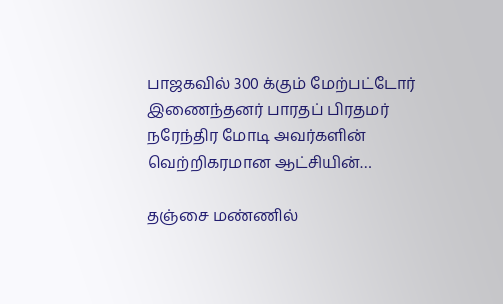பாஜகவில் 300 க்கும் மேற்பட்டோர் இணைந்தனர் பாரதப் பிரதமர் நரேந்திர மோடி அவர்களின் வெற்றிகரமான ஆட்சியின்…

தஞ்சை மண்ணில்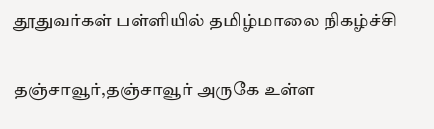தூதுவர்கள் பள்ளியில் தமிழ்மாலை நிகழ்ச்சி

தஞ்சாவூர்,தஞ்சாவூர் அருகே உள்ள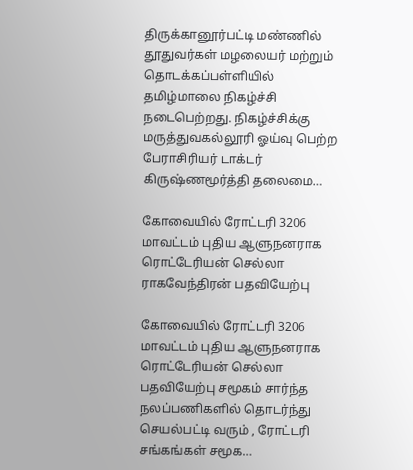திருக்கானூர்பட்டி மண்ணில் தூதுவர்கள் மழலையர் மற்றும் தொடக்கப்பள்ளியில் தமிழ்மாலை நிகழ்ச்சி நடைபெற்றது. நிகழ்ச்சிக்கு மருத்துவகல்லூரி ஓய்வு பெற்ற பேராசிரியர் டாக்டர் கிருஷ்ணமூர்த்தி தலைமை…

கோவையில் ரோட்டரி 3206 மாவட்டம் புதிய ஆளுநனராக ரொட்டேரியன் செல்லா ராகவேந்திரன் பதவியேற்பு

கோவையில் ரோட்டரி 3206 மாவட்டம் புதிய ஆளுநனராக ரொட்டேரியன் செல்லா பதவியேற்பு சமூகம் சார்ந்த நலப்பணிகளில் தொடர்ந்து செயல்பட்டி வரும் , ரோட்டரி சங்கங்கள் சமூக…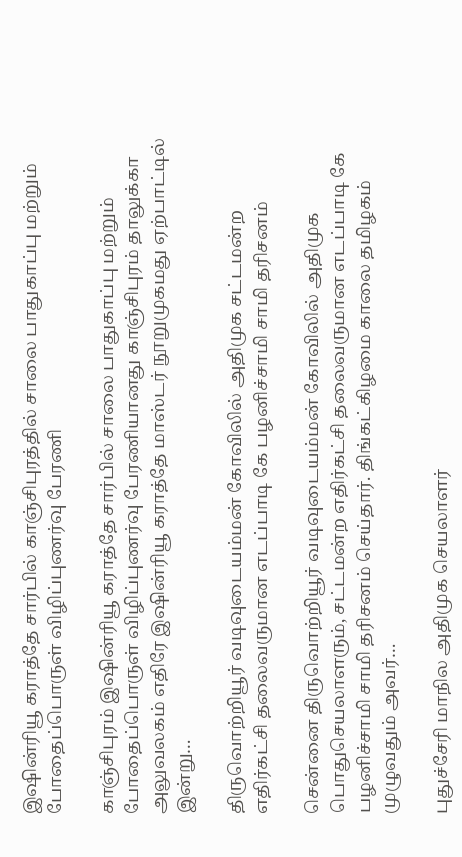இஷின்ரியூ கராத்தே சார்பில் காஞ்சிபுரத்தில் சாலை பாதுகாப்பு மற்றும் போதைப்பொருள் விழிப்புணர்வு பேரணி

காஞ்சிபுரம் இஷின்ரியூ கராத்தே சார்பில் சாலை பாதுகாப்பு மற்றும் போதைப்பொருள் விழிப்புணர்வு பேரணியானது காஞ்சிபுரம் தாலுக்கா அலுவலகம் எதிரே இஷின்ரியூ கராத்தே மாஸ்டர் நூறுமுகமது ஏற்பாட்டில் இன்று…

திருவொற்றியூர் வடிவுடையம்மன் கோவிலில் அதிமுக சட்டமன்ற எதிர்கட்சி தலைவருமான எடப்பாடி கே பழனிச்சாமி சாமி தரிசனம்

சென்னை திருவொற்றியூர் வடிவுடையம்மன் கோவிலில் அதிமுக பொதுசெயலாளரும், சட்டமன்ற எதிர்கட்சி தலைவருமான எடப்பாடி கே பழனிச்சாமி சாமி தரிசனம் செய்தார். திங்கட்கிழமை காலை தமிழகம் முழுவதும் அவர்…

புதுச்சேரி மாநில அதிமுக செயலாளர்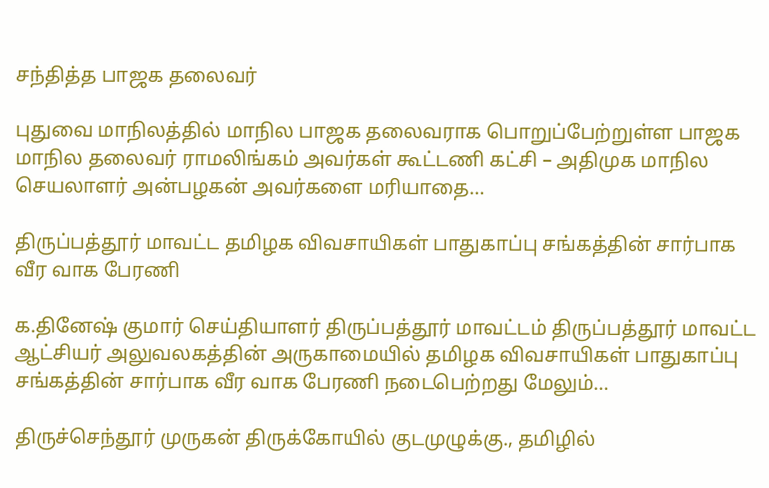சந்தித்த பாஜக தலைவர்

புதுவை மாநிலத்தில் மாநில பாஜக தலைவராக பொறுப்பேற்றுள்ள பாஜக மாநில தலைவர் ராமலிங்கம் அவர்கள் கூட்டணி கட்சி – அதிமுக மாநில செயலாளர் அன்பழகன் அவர்களை மரியாதை…

திருப்பத்தூர் மாவட்ட தமிழக விவசாயிகள் பாதுகாப்பு சங்கத்தின் சார்பாக வீர வாக பேரணி

க.தினேஷ் குமார் செய்தியாளர் திருப்பத்தூர் மாவட்டம் திருப்பத்தூர் மாவட்ட ஆட்சியர் அலுவலகத்தின் அருகாமையில் தமிழக விவசாயிகள் பாதுகாப்பு சங்கத்தின் சார்பாக வீர வாக பேரணி நடைபெற்றது மேலும்…

திருச்செந்தூர் முருகன் திருக்கோயில் குடமுழுக்கு., தமிழில்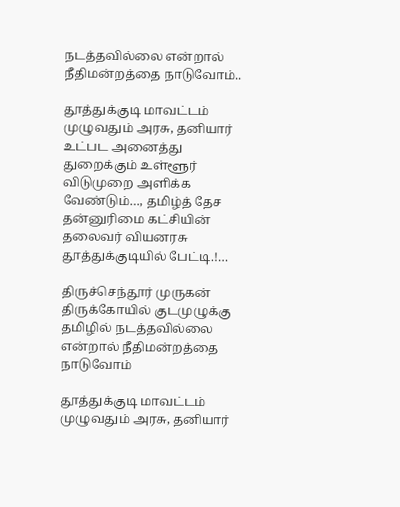நடத்தவில்லை என்றால் நீதிமன்றத்தை நாடுவோம்..

தூத்துக்குடி மாவட்டம் முழுவதும் அரசு, தனியார் உட்பட அனைத்து துறைக்கும் உள்ளூர் விடுமுறை அளிக்க வேண்டும்…, தமிழ்த் தேச தன்னுரிமை கட்சியின் தலைவர் வியனரசு தூத்துக்குடியில் பேட்டி.!…

திருச்செந்தூர் முருகன் திருக்கோயில் குடமுழுக்கு தமிழில் நடத்தவில்லை என்றால் நீதிமன்றத்தை நாடுவோம்

தூத்துக்குடி மாவட்டம் முழுவதும் அரசு, தனியார்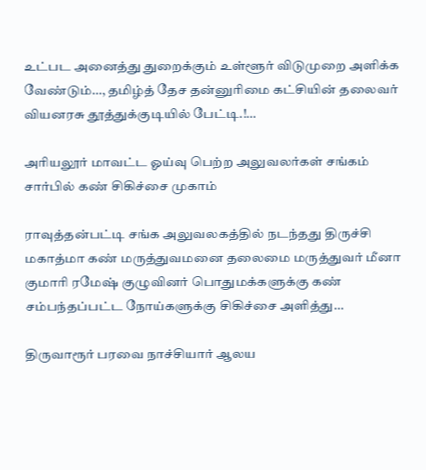உட்பட அனைத்து துறைக்கும் உள்ளூர் விடுமுறை அளிக்க வேண்டும்…, தமிழ்த் தேச தன்னுரிமை கட்சியின் தலைவர் வியனரசு தூத்துக்குடியில் பேட்டி.!…

அரியலூர் மாவட்ட ஓய்வு பெற்ற அலுவலர்கள் சங்கம் சார்பில் கண் சிகிச்சை முகாம்

ராவுத்தன்பட்டி சங்க அலுவலகத்தில் நடந்தது திருச்சி மகாத்மா கண் மருத்துவமனை தலைமை மருத்துவர் மீனா குமாரி ரமேஷ் குழுவினர் பொதுமக்களுக்கு கண் சம்பந்தப்பட்ட நோய்களுக்கு சிகிச்சை அளித்து…

திருவாரூர் பரவை நாச்சியார் ஆலய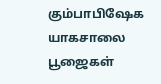கும்பாபிஷேக யாகசாலை பூஜைகள்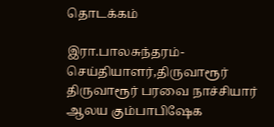தொடக்கம்

இரா.பாலசுந்தரம்-செய்தியாளர்,திருவாரூர் திருவாரூர் பரவை நாச்சியார் ஆலய கும்பாபிஷேக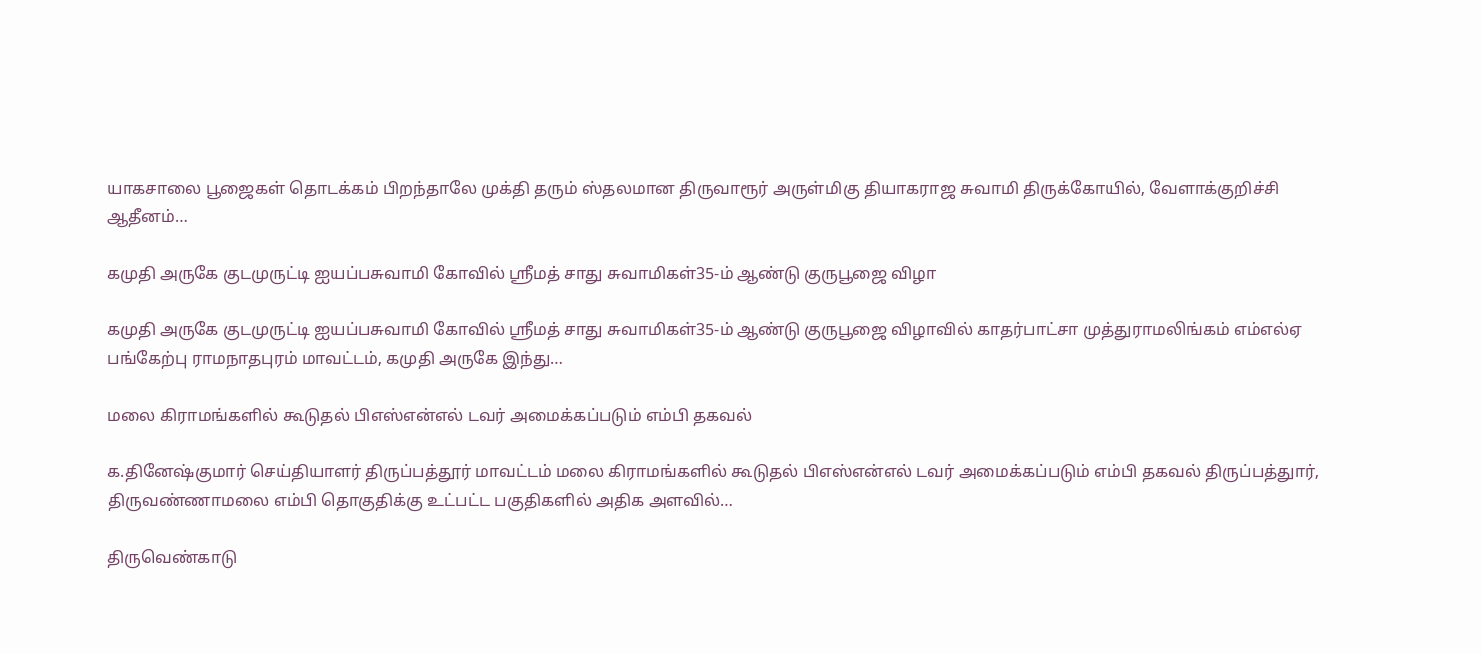யாகசாலை பூஜைகள் தொடக்கம் பிறந்தாலே முக்தி தரும் ஸ்தலமான திருவாரூர் அருள்மிகு தியாகராஜ சுவாமி திருக்கோயில், வேளாக்குறிச்சி ஆதீனம்…

கமுதி அருகே குடமுருட்டி ஐயப்பசுவாமி கோவில் ஸ்ரீமத் சாது சுவாமிகள்35-ம் ஆண்டு குருபூஜை விழா

கமுதி அருகே குடமுருட்டி ஐயப்பசுவாமி கோவில் ஸ்ரீமத் சாது சுவாமிகள்35-ம் ஆண்டு குருபூஜை விழாவில் காதர்பாட்சா முத்துராமலிங்கம் எம்எல்ஏ பங்கேற்பு ராமநாதபுரம் மாவட்டம், கமுதி அருகே இந்து…

மலை கிராமங்களில் கூடுதல் பிஎஸ்என்எல் டவர் அமைக்கப்படும் எம்பி தகவல்

க.தினேஷ்குமார் செய்தியாளர் திருப்பத்தூர் மாவட்டம் மலை கிராமங்களில் கூடுதல் பிஎஸ்என்எல் டவர் அமைக்கப்படும் எம்பி தகவல் திருப்பத்துார், திருவண்ணாமலை எம்பி தொகுதிக்கு உட்பட்ட பகுதிகளில் அதிக அளவில்…

திருவெண்காடு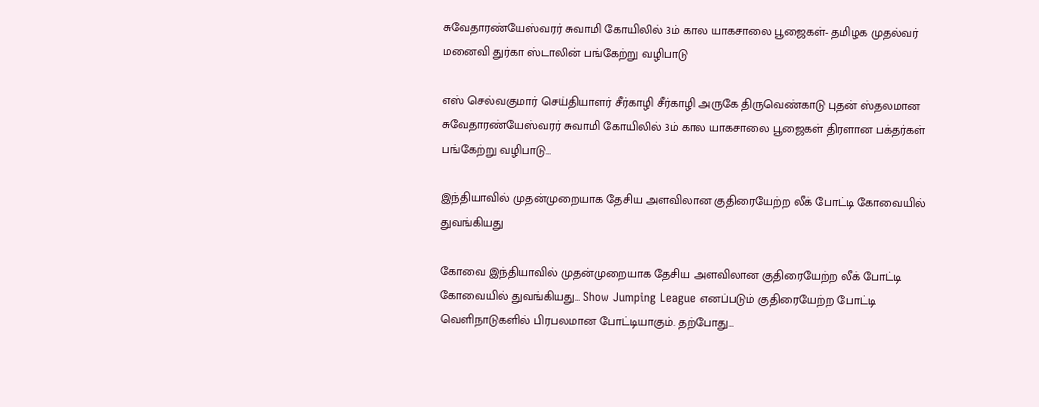சுவேதாரண்யேஸ்வரர் சுவாமி கோயிலில் 3ம் கால யாகசாலை பூஜைகள்- தமிழக முதல்வர் மனைவி துர்கா ஸ்டாலின் பங்கேற்று வழிபாடு

எஸ் செல்வகுமார் செய்தியாளர் சீர்காழி சீர்காழி அருகே திருவெண்காடு புதன் ஸ்தலமான சுவேதாரண்யேஸ்வரர் சுவாமி கோயிலில் 3ம் கால யாகசாலை பூஜைகள் திரளான பக்தர்கள் பங்கேற்று வழிபாடு…

இந்தியாவில் முதன்முறையாக தேசிய அளவிலான குதிரையேற்ற லீக் போட்டி கோவையில் துவங்கியது

கோவை இந்தியாவில் முதன்முறையாக தேசிய அளவிலான குதிரையேற்ற லீக் போட்டி கோவையில் துவங்கியது… Show Jumping League எனப்படும் குதிரையேற்ற போட்டி வெளிநாடுகளில் பிரபலமான போட்டியாகும். தற்போது…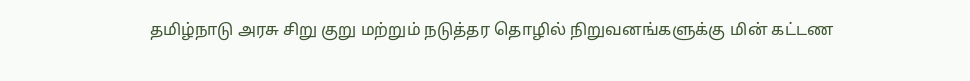தமிழ்நாடு அரசு சிறு குறு மற்றும் நடுத்தர தொழில் நிறுவனங்களுக்கு மின் கட்டண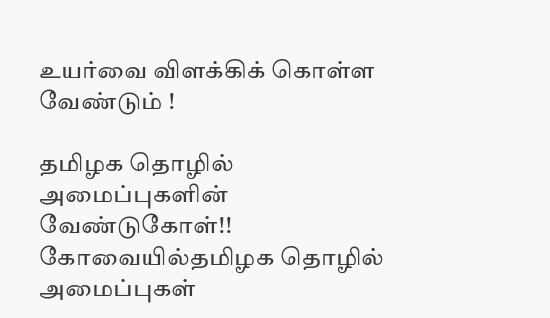உயர்வை விளக்கிக் கொள்ள வேண்டும் !

தமிழக தொழில் அமைப்புகளின் வேண்டுகோள்!! கோவையில்தமிழக தொழில் அமைப்புகள்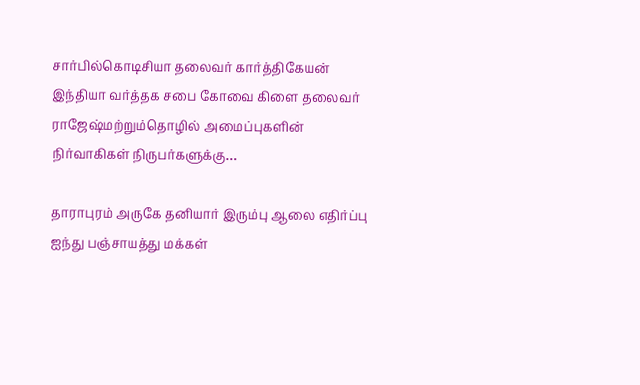சார்பில்கொடிசியா தலைவர் கார்த்திகேயன் இந்தியா வர்த்தக சபை கோவை கிளை தலைவர் ராஜேஷ்மற்றும்தொழில் அமைப்புகளின் நிர்வாகிகள் நிருபர்களுக்கு…

தாராபுரம் அருகே தனியார் இரும்பு ஆலை எதிர்ப்பு ஐந்து பஞ்சாயத்து மக்கள்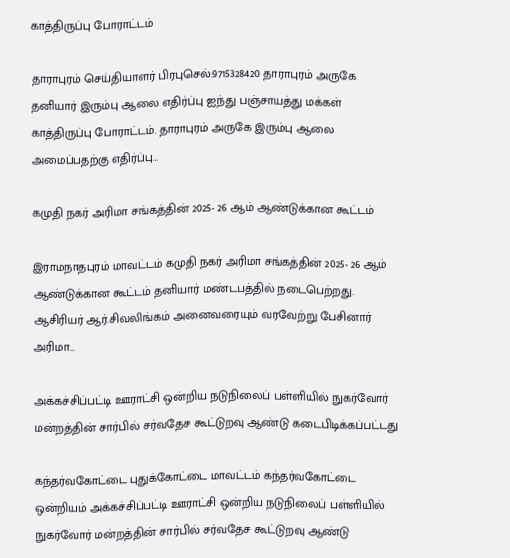காத்திருப்பு போராட்டம்

தாராபுரம் செய்தியாளர் பிரபுசெல்:9715328420 தாராபுரம் அருகே தனியார் இரும்பு ஆலை எதிர்ப்பு ஐந்து பஞ்சாயத்து மக்கள் காத்திருப்பு போராட்டம். தாராபுரம் அருகே இரும்பு ஆலை அமைப்பதற்கு எதிர்ப்பு…

கமுதி நகர் அரிமா சங்கத்தின் 2025- 26 ஆம் ஆண்டுக்கான கூட்டம்

இராமநாதபுரம் மாவட்டம் கமுதி நகர் அரிமா சங்கத்தின் 2025- 26 ஆம் ஆண்டுக்கான கூட்டம் தனியார் மண்டபத்தில் நடைபெற்றது. ஆசிரியர் ஆர்.சிவலிங்கம் அனைவரையும் வரவேற்று பேசினார் அரிமா…

அக்கச்சிப்பட்டி ஊராட்சி ஒன்றிய நடுநிலைப் பள்ளியில் நுகர்வோர் மன்றத்தின் சார்பில் சர்வதேச கூட்டுறவு ஆண்டு கடைபிடிக்கப்பட்டது

கந்தர்வகோட்டை புதுக்கோட்டை மாவட்டம் கந்தர்வகோட்டை ஒன்றியம் அக்கச்சிப்பட்டி ஊராட்சி ஒன்றிய நடுநிலைப் பள்ளியில் நுகர்வோர் மன்றத்தின் சார்பில் சர்வதேச கூட்டுறவு ஆண்டு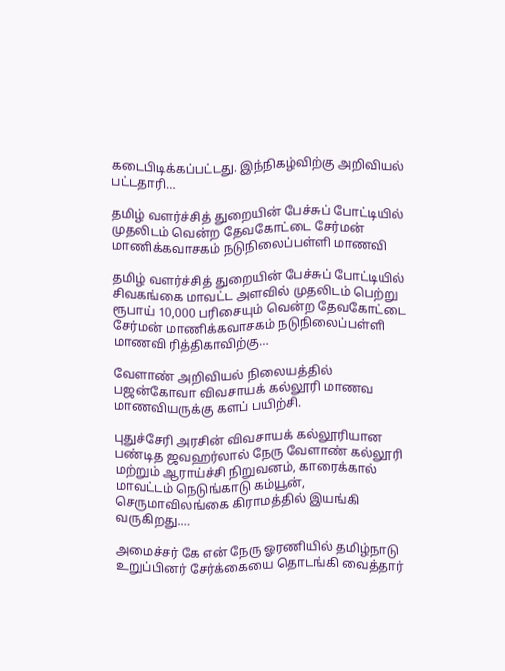கடைபிடிக்கப்பட்டது. இந்நிகழ்விற்கு அறிவியல் பட்டதாரி…

தமிழ் வளர்ச்சித் துறையின் பேச்சுப் போட்டியில் முதலிடம் வென்ற தேவகோட்டை சேர்மன் மாணிக்கவாசகம் நடுநிலைப்பள்ளி மாணவி

தமிழ் வளர்ச்சித் துறையின் பேச்சுப் போட்டியில் சிவகங்கை மாவட்ட அளவில் முதலிடம் பெற்று ரூபாய் 10,000 பரிசையும் வென்ற தேவகோட்டை சேர்மன் மாணிக்கவாசகம் நடுநிலைப்பள்ளி மாணவி ரித்திகாவிற்கு…

வேளாண் அறிவியல் நிலையத்தில் பஜன்கோவா விவசாயக் கல்லூரி மாணவ மாணவியருக்கு களப் பயிற்சி.

புதுச்சேரி அரசின் விவசாயக் கல்லூரியான பண்டித ஜவஹர்லால் நேரு வேளாண் கல்லூரி மற்றும் ஆராய்ச்சி நிறுவனம், காரைக்கால் மாவட்டம் நெடுங்காடு கம்யூன், செருமாவிலங்கை கிராமத்தில் இயங்கி வருகிறது.…

அமைச்சர் கே என் நேரு ஓரணியில் தமிழ்நாடு உறுப்பினர் சேர்க்கையை தொடங்கி வைத்தார்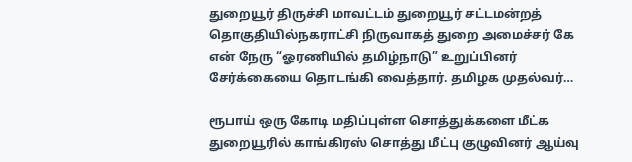துறையூர் திருச்சி மாவட்டம் துறையூர் சட்டமன்றத் தொகுதியில்நகராட்சி நிருவாகத் துறை அமைச்சர் கே என் நேரு “ஓரணியில் தமிழ்நாடு” உறுப்பினர் சேர்க்கையை தொடங்கி வைத்தார். தமிழக முதல்வர்…

ரூபாய் ஒரு கோடி மதிப்புள்ள சொத்துக்களை மீட்க துறையூரில் காங்கிரஸ் சொத்து மீட்பு குழுவினர் ஆய்வு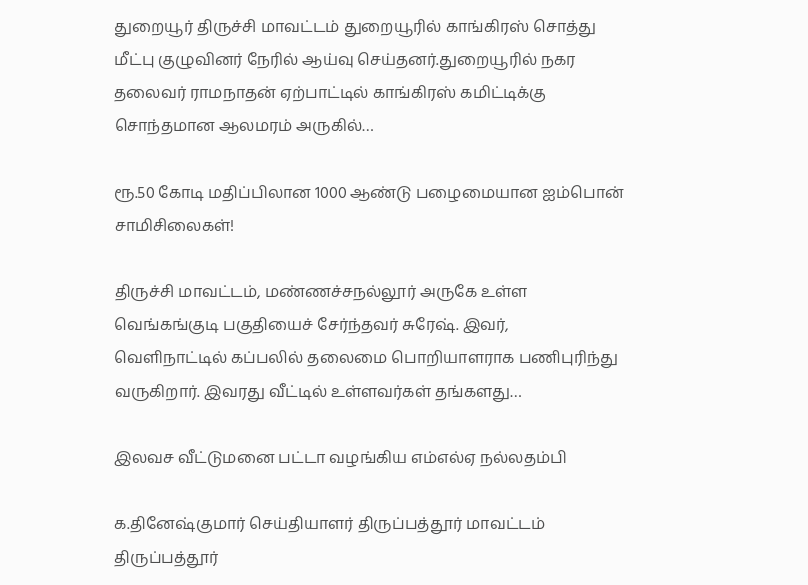துறையூர் திருச்சி மாவட்டம் துறையூரில் காங்கிரஸ் சொத்து மீட்பு குழுவினர் நேரில் ஆய்வு செய்தனர்.துறையூரில் நகர தலைவர் ராமநாதன் ஏற்பாட்டில் காங்கிரஸ் கமிட்டிக்கு சொந்தமான ஆலமரம் அருகில்…

ரூ.50 கோடி மதிப்பிலான 1000 ஆண்டு பழைமையான ஐம்பொன் சாமிசிலைகள்!

திருச்சி மாவட்டம், மண்ணச்சநல்லூர் அருகே உள்ள வெங்கங்குடி பகுதியைச் சேர்ந்தவர் சுரேஷ். இவர், வெளிநாட்டில் கப்பலில் தலைமை பொறியாளராக பணிபுரிந்து வருகிறார். இவரது வீட்டில் உள்ளவர்கள் தங்களது…

இலவச வீட்டுமனை பட்டா வழங்கிய எம்எல்ஏ நல்லதம்பி

க.தினேஷ்குமார் செய்தியாளர் திருப்பத்தூர் மாவட்டம் திருப்பத்தூர்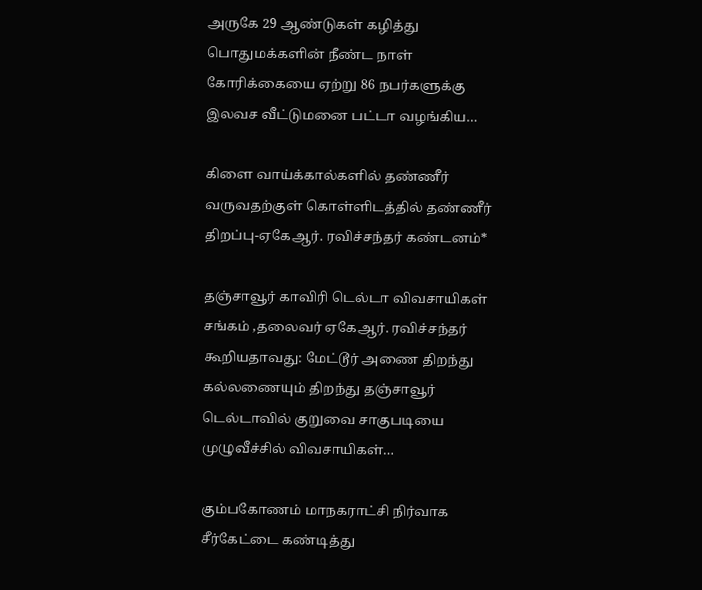அருகே 29 ஆண்டுகள் கழித்து பொதுமக்களின் நீண்ட நாள் கோரிக்கையை ஏற்று 86 நபர்களுக்கு இலவச வீட்டுமனை பட்டா வழங்கிய…

கிளை வாய்க்கால்களில் தண்ணீர் வருவதற்குள் கொள்ளிடத்தில் தண்ணீர் திறப்பு-ஏகேஆர். ரவிச்சந்தர் கண்டனம்*

தஞ்சாவூர் காவிரி டெல்டா விவசாயிகள் சங்கம் ,தலைவர் ஏகேஆர். ரவிச்சந்தர் கூறியதாவது: மேட்டூர் அணை திறந்து கல்லணையும் திறந்து தஞ்சாவூர் டெல்டாவில் குறுவை சாகுபடியை முழுவீச்சில் விவசாயிகள்…

கும்பகோணம் மாநகராட்சி நிர்வாக சீர்கேட்டை கண்டித்து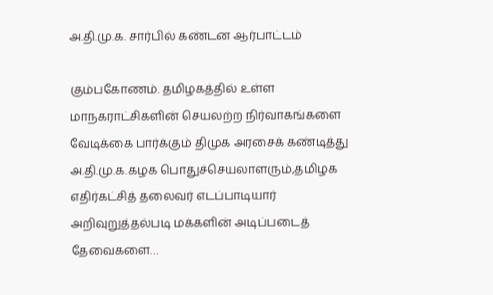அ.தி.மு.க. சார்பில் கண்டன ஆர்பாட்டம்

கும்பகோணம். தமிழகத்தில் உள்ள மாநகராட்சிகளின் செயலற்ற நிர்வாகங்களை வேடிக்கை பார்க்கும் திமுக அரசைக் கண்டித்து அ.தி.மு.க.கழக பொதுச்செயலாளரும்,தமிழக எதிர்கட்சித் தலைவர் எடப்பாடியார் அறிவுறுத்தல்படி மக்களின் அடிப்படைத் தேவைகளை…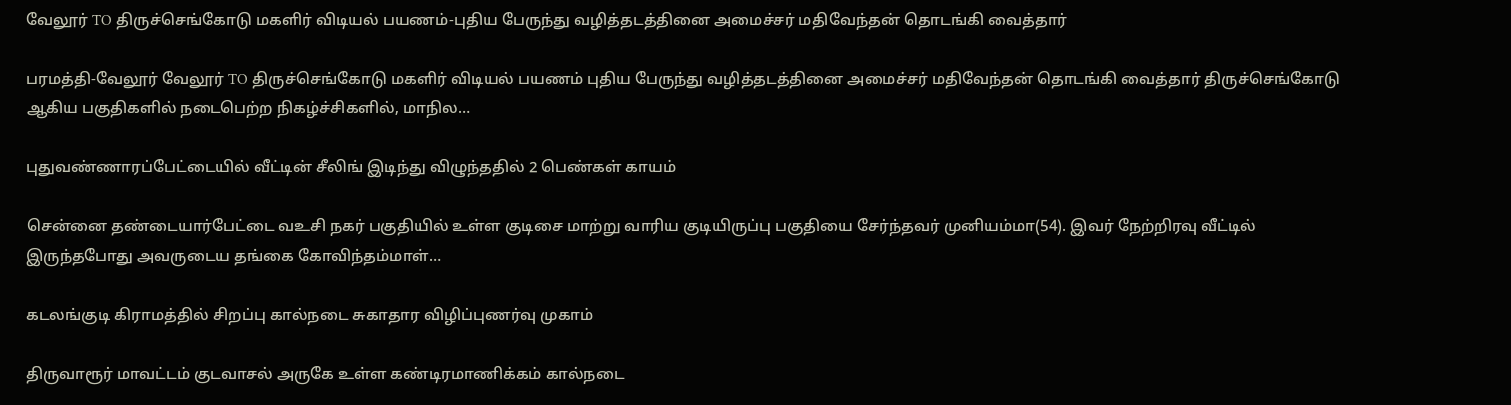வேலூர் TO திருச்செங்கோடு மகளிர் விடியல் பயணம்-புதிய பேருந்து வழித்தடத்தினை அமைச்சர் மதிவேந்தன் தொடங்கி வைத்தார்

பரமத்தி-வேலூர் வேலூர் TO திருச்செங்கோடு மகளிர் விடியல் பயணம் புதிய பேருந்து வழித்தடத்தினை அமைச்சர் மதிவேந்தன் தொடங்கி வைத்தார் திருச்செங்கோடு ஆகிய பகுதிகளில் நடைபெற்ற நிகழ்ச்சிகளில், மாநில…

புதுவண்ணாரப்பேட்டையில் வீட்டின் சீலிங் இடிந்து விழுந்ததில் 2 பெண்கள் காயம்

சென்னை தண்டையார்பேட்டை வஉசி நகர் பகுதியில் உள்ள குடிசை மாற்று வாரிய குடியிருப்பு பகுதியை சேர்ந்தவர் முனியம்மா(54). இவர் நேற்றிரவு வீட்டில் இருந்தபோது அவருடைய தங்கை கோவிந்தம்மாள்…

கடலங்குடி கிராமத்தில் சிறப்பு கால்நடை சுகாதார விழிப்புணர்வு முகாம்

திருவாரூர் மாவட்டம் குடவாசல் அருகே உள்ள கண்டிரமாணிக்கம் கால்நடை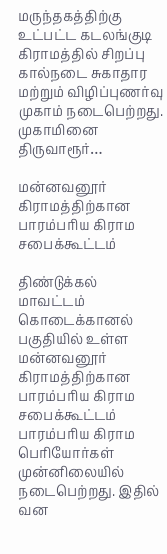மருந்தகத்திற்கு உட்பட்ட கடலங்குடி கிராமத்தில் சிறப்பு கால்நடை சுகாதார மற்றும் விழிப்புணர்வு முகாம் நடைபெற்றது. முகாமினை திருவாரூர்…

மன்னவனூர் கிராமத்திற்கான பாரம்பரிய கிராம சபைக்கூட்டம்

திண்டுக்கல் மாவட்டம் கொடைக்கானல் பகுதியில் உள்ள மன்னவனூர் கிராமத்திற்கான பாரம்பரிய கிராம சபைக்கூட்டம் பாரம்பரிய கிராம பெரியோர்கள் முன்னிலையில் நடைபெற்றது. இதில் வன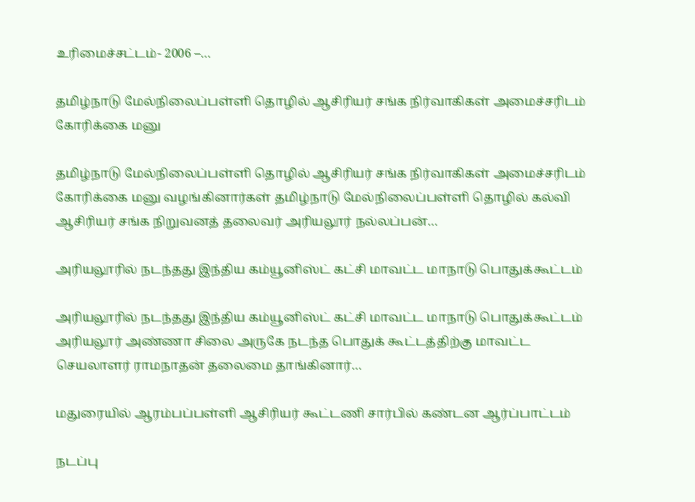உரிமைச்சட்டம்- 2006 –…

தமிழ்நாடு மேல்நிலைப்பள்ளி தொழில் ஆசிரியர் சங்க நிர்வாகிகள் அமைச்சரிடம் கோரிக்கை மனு

தமிழ்நாடு மேல்நிலைப்பள்ளி தொழில் ஆசிரியர் சங்க நிர்வாகிகள் அமைச்சரிடம் கோரிக்கை மனு வழங்கினார்கள் தமிழ்நாடு மேல்நிலைப்பள்ளி தொழில் கல்வி ஆசிரியர் சங்க நிறுவனத் தலைவர் அரியலூர் நல்லப்பன்…

அரியலூரில் நடந்தது இந்திய கம்யூனிஸ்ட் கட்சி மாவட்ட மாநாடு பொதுக்கூட்டம்

அரியலூரில் நடந்தது இந்திய கம்யூனிஸ்ட் கட்சி மாவட்ட மாநாடு பொதுக்கூட்டம் அரியலூர் அண்ணா சிலை அருகே நடந்த பொதுக் கூட்டத்திற்கு மாவட்ட செயலாளர் ராமநாதன் தலைமை தாங்கினார்…

மதுரையில் ஆரம்பப்பள்ளி ஆசிரியர் கூட்டணி சார்பில் கண்டன ஆர்ப்பாட்டம்

நடப்பு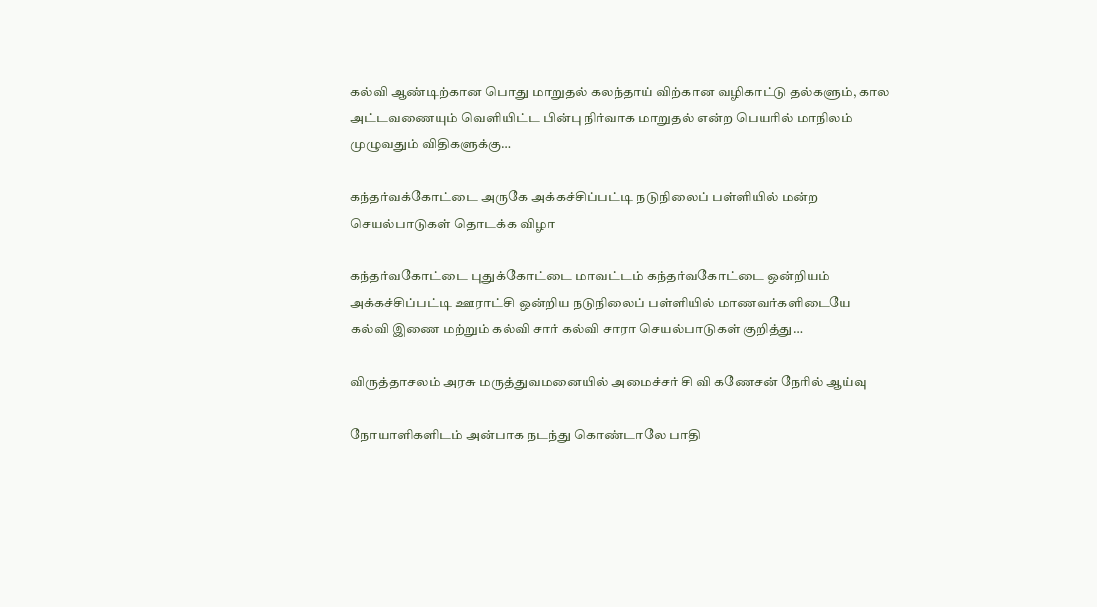கல்வி ஆண்டிற்கான பொது மாறுதல் கலந்தாய் விற்கான வழிகாட்டு தல்களும், கால அட்டவணையும் வெளியிட்ட பின்பு நிர்வாக மாறுதல் என்ற பெயரில் மாநிலம் முழுவதும் விதிகளுக்கு…

கந்தர்வக்கோட்டை அருகே அக்கச்சிப்பட்டி நடுநிலைப் பள்ளியில் மன்ற செயல்பாடுகள் தொடக்க விழா

கந்தர்வகோட்டை புதுக்கோட்டை மாவட்டம் கந்தர்வகோட்டை ஒன்றியம் அக்கச்சிப்பட்டி ஊராட்சி ஒன்றிய நடுநிலைப் பள்ளியில் மாணவர்களிடையே கல்வி இணை மற்றும் கல்வி சார் கல்வி சாரா செயல்பாடுகள் குறித்து…

விருத்தாசலம் அரசு மருத்துவமனையில் அமைச்சர் சி வி கணேசன் நேரில் ஆய்வு

நோயாளிகளிடம் அன்பாக நடந்து கொண்டாலே பாதி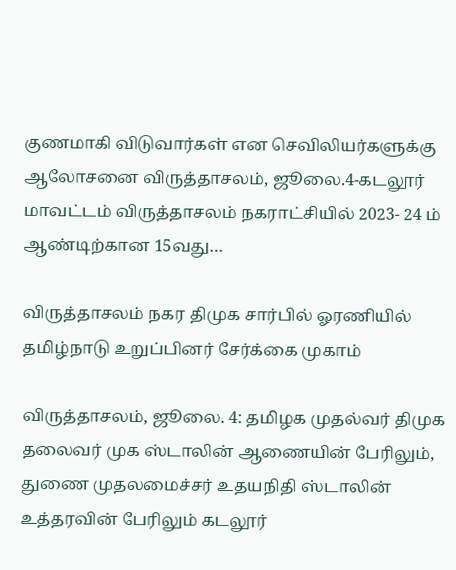குணமாகி விடுவார்கள் என செவிலியர்களுக்கு ஆலோசனை விருத்தாசலம், ஜூலை.4-கடலூர் மாவட்டம் விருத்தாசலம் நகராட்சியில் 2023- 24 ம் ஆண்டிற்கான 15வது…

விருத்தாசலம் நகர திமுக சார்பில் ஓரணியில் தமிழ்நாடு உறுப்பினர் சேர்க்கை முகாம்

விருத்தாசலம், ஜூலை. 4: தமிழக முதல்வர் திமுக தலைவர் முக ஸ்டாலின் ஆணையின் பேரிலும், துணை முதலமைச்சர் உதயநிதி ஸ்டாலின் உத்தரவின் பேரிலும் கடலூர்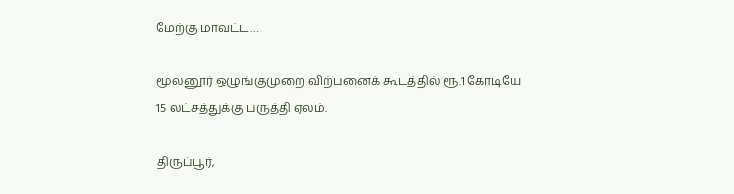மேற்கு மாவட்ட…

மூலனூர் ஒழுங்குமுறை விற்பனைக் கூடத்தில் ரூ.1 கோடியே 15 லட்சத்துக்கு பருத்தி ஏலம்.

திருப்பூர்,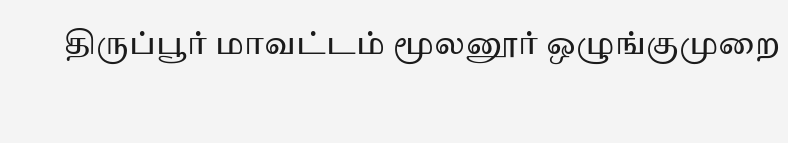திருப்பூர் மாவட்டம் மூலனூர் ஒழுங்குமுறை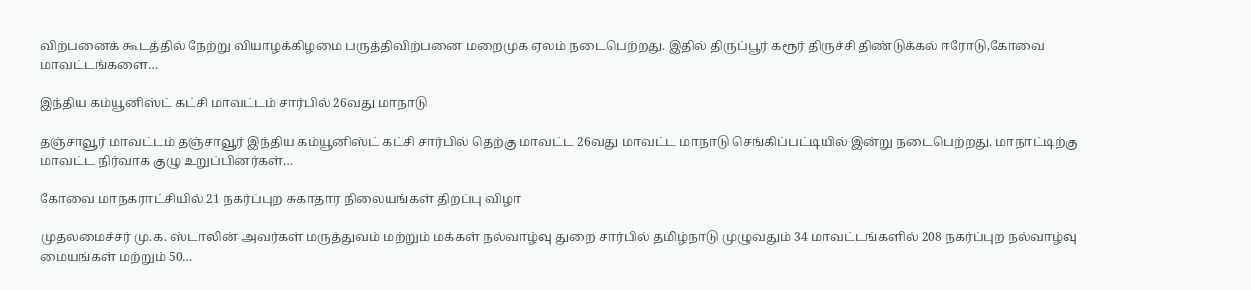விற்பனைக் கூடத்தில் நேற்று வியாழக்கிழமை பருத்திவிற்பனை மறைமுக ஏலம் நடைபெற்றது. இதில் திருப்பூர் கரூர் திருச்சி திண்டுக்கல் ஈரோடு,கோவை மாவட்டங்களை…

இந்திய கம்யூனிஸ்ட் கட்சி மாவட்டம் சார்பில் 26வது மாநாடு

தஞ்சாவூர் மாவட்டம் தஞ்சாவூர் இந்திய கம்யூனிஸ்ட் கட்சி சார்பில் தெற்கு மாவட்ட 26வது மாவட்ட மாநாடு செங்கிப்பட்டியில் இன்று நடைபெற்றது. மாநாட்டிற்கு மாவட்ட நிர்வாக குழு உறுப்பினர்கள்…

கோவை மாநகராட்சியில் 21 நகர்ப்புற சுகாதார நிலையங்கள் திறப்பு விழா

முதலமைச்சர் மு.க. ஸ்டாலின் அவர்கள் மருத்துவம் மற்றும் மக்கள் நல்வாழ்வு துறை சார்பில் தமிழ்நாடு முழுவதும் 34 மாவட்டங்களில் 208 நகர்ப்புற நல்வாழ்வு மையங்கள் மற்றும் 50…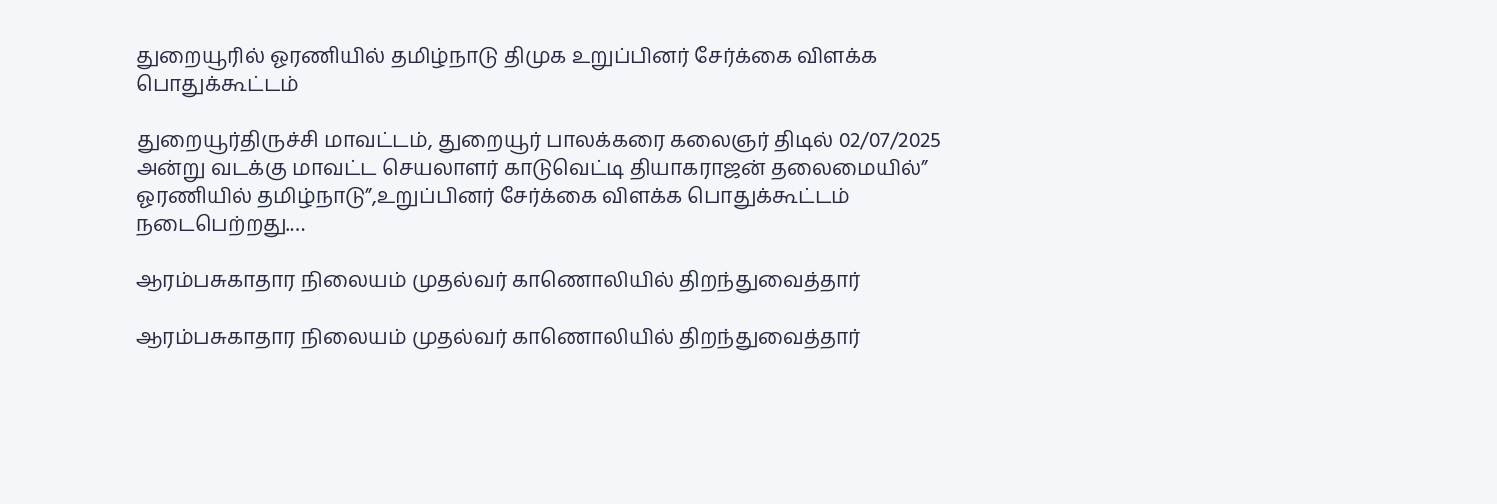துறையூரில் ஓரணியில் தமிழ்நாடு திமுக உறுப்பினர் சேர்க்கை விளக்க பொதுக்கூட்டம்

துறையூர்திருச்சி மாவட்டம், துறையூர் பாலக்கரை கலைஞர் திடில் 02/07/2025 அன்று வடக்கு மாவட்ட செயலாளர் காடுவெட்டி தியாகராஜன் தலைமையில்” ஓரணியில் தமிழ்நாடு”,உறுப்பினர் சேர்க்கை விளக்க பொதுக்கூட்டம் நடைபெற்றது.…

ஆரம்பசுகாதார நிலையம் முதல்வர் காணொலியில் திறந்துவைத்தார்

ஆரம்பசுகாதார நிலையம் முதல்வர் காணொலியில் திறந்துவைத்தார்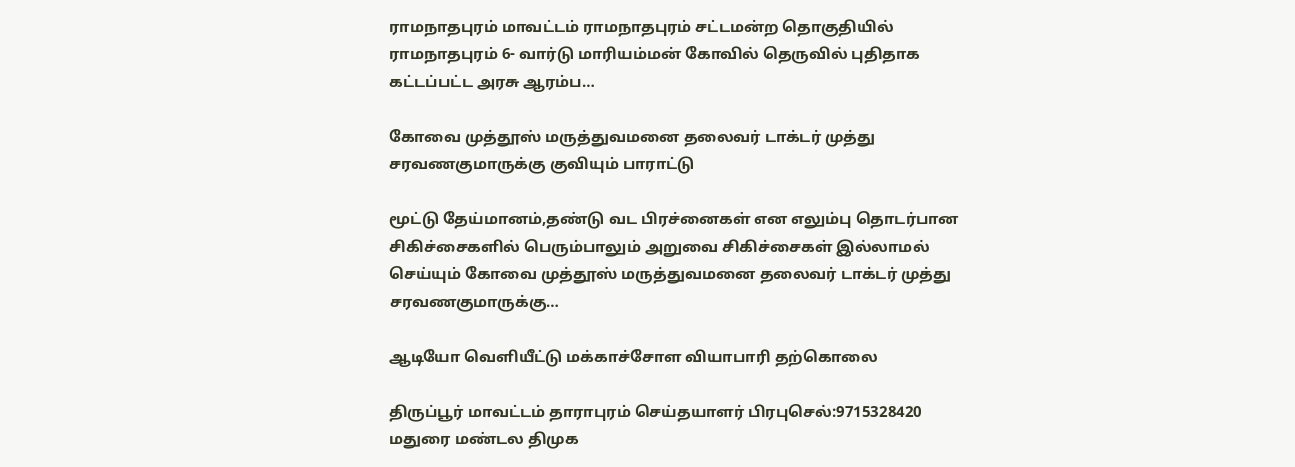ராமநாதபுரம் மாவட்டம் ராமநாதபுரம் சட்டமன்ற தொகுதியில் ராமநாதபுரம் 6- வார்டு மாரியம்மன் கோவில் தெருவில் புதிதாக கட்டப்பட்ட அரசு ஆரம்ப…

கோவை முத்தூஸ் மருத்துவமனை தலைவர் டாக்டர் முத்து சரவணகுமாருக்கு குவியும் பாராட்டு

மூட்டு தேய்மானம்,தண்டு வட பிரச்னைகள் என எலும்பு தொடர்பான சிகிச்சைகளில் பெரும்பாலும் அறுவை சிகிச்சைகள் இல்லாமல் செய்யும் கோவை முத்தூஸ் மருத்துவமனை தலைவர் டாக்டர் முத்து சரவணகுமாருக்கு…

ஆடியோ வெளியீட்டு மக்காச்சோள வியாபாரி தற்கொலை

திருப்பூர் மாவட்டம் தாராபுரம் செய்தயாளர் பிரபுசெல்:9715328420 மதுரை மண்டல திமுக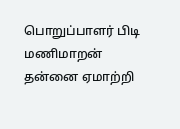பொறுப்பாளர் பிடி மணிமாறன் தன்னை ஏமாற்றி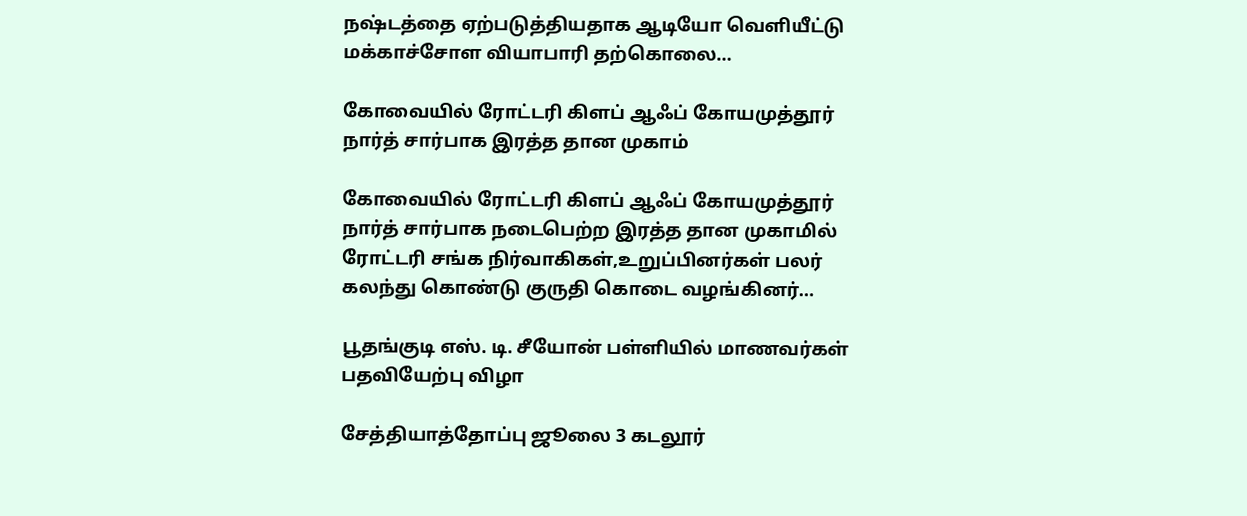நஷ்டத்தை ஏற்படுத்தியதாக ஆடியோ வெளியீட்டு மக்காச்சோள வியாபாரி தற்கொலை…

கோவையில் ரோட்டரி கிளப் ஆஃப் கோயமுத்தூர் நார்த் சார்பாக இரத்த தான முகாம்

கோவையில் ரோட்டரி கிளப் ஆஃப் கோயமுத்தூர் நார்த் சார்பாக நடைபெற்ற இரத்த தான முகாமில் ரோட்டரி சங்க நிர்வாகிகள்,உறுப்பினர்கள் பலர் கலந்து கொண்டு குருதி கொடை வழங்கினர்…

பூதங்குடி எஸ். டி. சீயோன் பள்ளியில் மாணவர்கள் பதவியேற்பு விழா

சேத்தியாத்தோப்பு ஜூலை 3 கடலூர்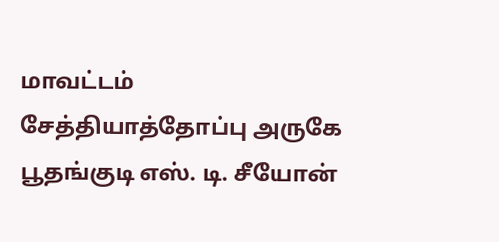மாவட்டம் சேத்தியாத்தோப்பு அருகே பூதங்குடி எஸ். டி. சீயோன்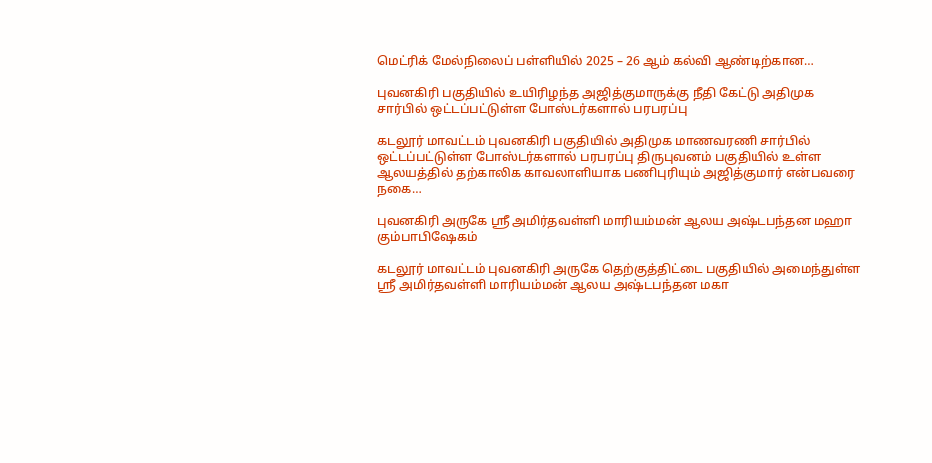மெட்ரிக் மேல்நிலைப் பள்ளியில் 2025 – 26 ஆம் கல்வி ஆண்டிற்கான…

புவனகிரி பகுதியில் உயிரிழந்த அஜித்குமாருக்கு நீதி கேட்டு அதிமுக சார்பில் ஒட்டப்பட்டுள்ள போஸ்டர்களால் பரபரப்பு

கடலூர் மாவட்டம் புவனகிரி பகுதியில் அதிமுக மாணவரணி சார்பில் ஒட்டப்பட்டுள்ள போஸ்டர்களால் பரபரப்பு திருபுவனம் பகுதியில் உள்ள ஆலயத்தில் தற்காலிக காவலாளியாக பணிபுரியும் அஜித்குமார் என்பவரை நகை…

புவனகிரி அருகே ஸ்ரீ அமிர்தவள்ளி மாரியம்மன் ஆலய அஷ்டபந்தன மஹா கும்பாபிஷேகம்

கடலூர் மாவட்டம் புவனகிரி அருகே தெற்குத்திட்டை பகுதியில் அமைந்துள்ள ஸ்ரீ அமிர்தவள்ளி மாரியம்மன் ஆலய அஷ்டபந்தன மகா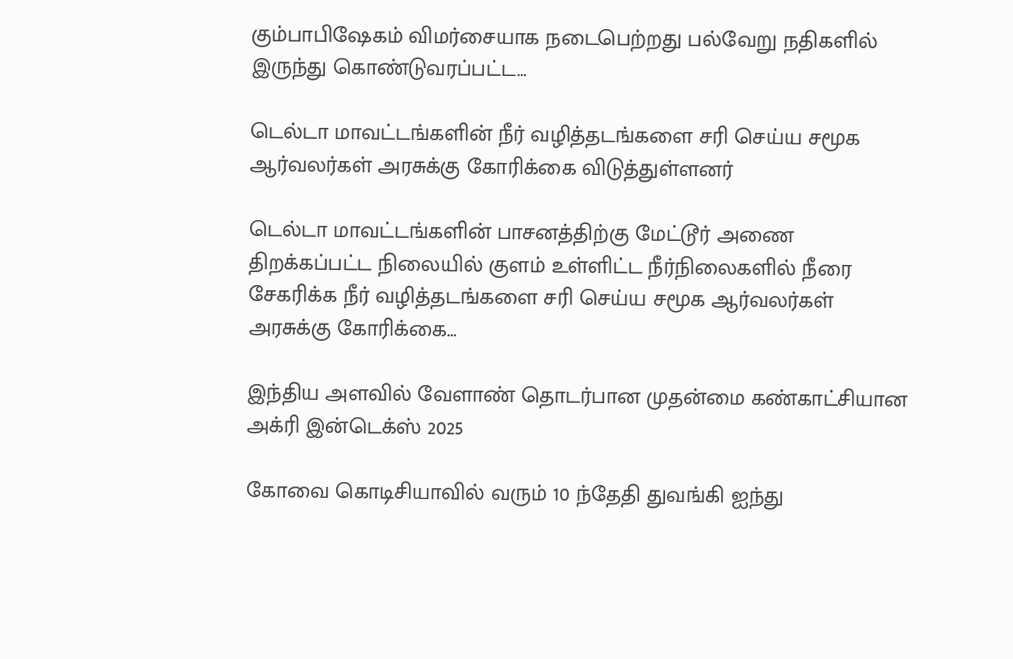கும்பாபிஷேகம் விமர்சையாக நடைபெற்றது பல்வேறு நதிகளில் இருந்து கொண்டுவரப்பட்ட…

டெல்டா மாவட்டங்களின் நீர் வழித்தடங்களை சரி செய்ய சமூக ஆர்வலர்கள் அரசுக்கு கோரிக்கை விடுத்துள்ளனர்

டெல்டா மாவட்டங்களின் பாசனத்திற்கு மேட்டூர் அணை திறக்கப்பட்ட நிலையில் குளம் உள்ளிட்ட நீர்நிலைகளில் நீரை சேகரிக்க நீர் வழித்தடங்களை சரி செய்ய சமூக ஆர்வலர்கள் அரசுக்கு கோரிக்கை…

இந்திய அளவில் வேளாண் தொடர்பான முதன்மை கண்காட்சியான அக்ரி இன்டெக்ஸ் 2025

கோவை கொடிசியாவில் வரும் 10 ந்தேதி துவங்கி ஐந்து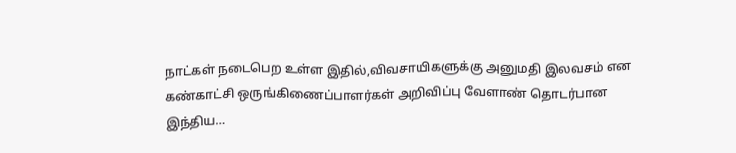நாட்கள் நடைபெற உள்ள இதில்,விவசாயிகளுக்கு அனுமதி இலவசம் என கண்காட்சி ஒருங்கிணைப்பாளர்கள் அறிவிப்பு வேளாண் தொடர்பான இந்திய…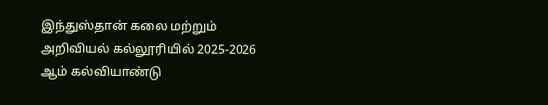இந்துஸ்தான் கலை மற்றும் அறிவியல் கல்லூரியில் 2025-2026 ஆம் கல்வியாண்டு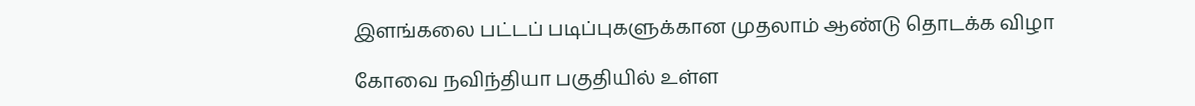இளங்கலை பட்டப் படிப்புகளுக்கான முதலாம் ஆண்டு தொடக்க விழா

கோவை நவிந்தியா பகுதியில் உள்ள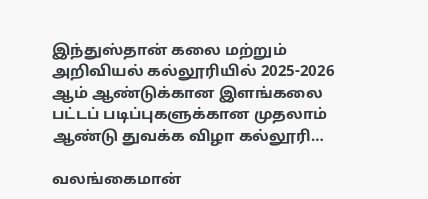இந்துஸ்தான் கலை மற்றும் அறிவியல் கல்லூரியில் 2025-2026 ஆம் ஆண்டுக்கான இளங்கலை பட்டப் படிப்புகளுக்கான முதலாம் ஆண்டு துவக்க விழா கல்லூரி…

வலங்கைமான்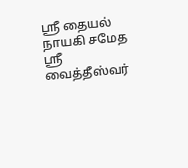ஸ்ரீ தையல் நாயகி சமேத ஶ்ரீ வைத்தீஸ்வர்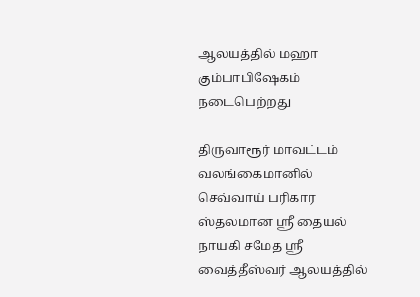ஆலயத்தில் மஹா கும்பாபிஷேகம் நடைபெற்றது

திருவாரூர் மாவட்டம் வலங்கைமானில் செவ்வாய் பரிகார ஸ்தலமான ஸ்ரீ தையல் நாயகி சமேத ஶ்ரீ வைத்தீஸ்வர் ஆலயத்தில்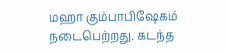மஹா கும்பாபிஷேகம் நடைபெற்றது. கடந்த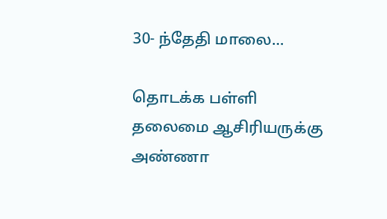30- ந்தேதி மாலை…

தொடக்க பள்ளி தலைமை ஆசிரியருக்கு அண்ணா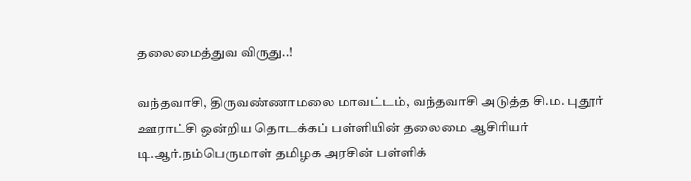தலைமைத்துவ விருது..!

வந்தவாசி, திருவண்ணாமலை மாவட்டம், வந்தவாசி அடுத்த சி.ம. புதூர் ஊராட்சி ஒன்றிய தொடக்கப் பள்ளியின் தலைமை ஆசிரியர் டி.ஆர்.நம்பெருமாள் தமிழக அரசின் பள்ளிக்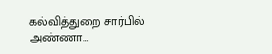கல்வித்துறை சார்பில் அண்ணா…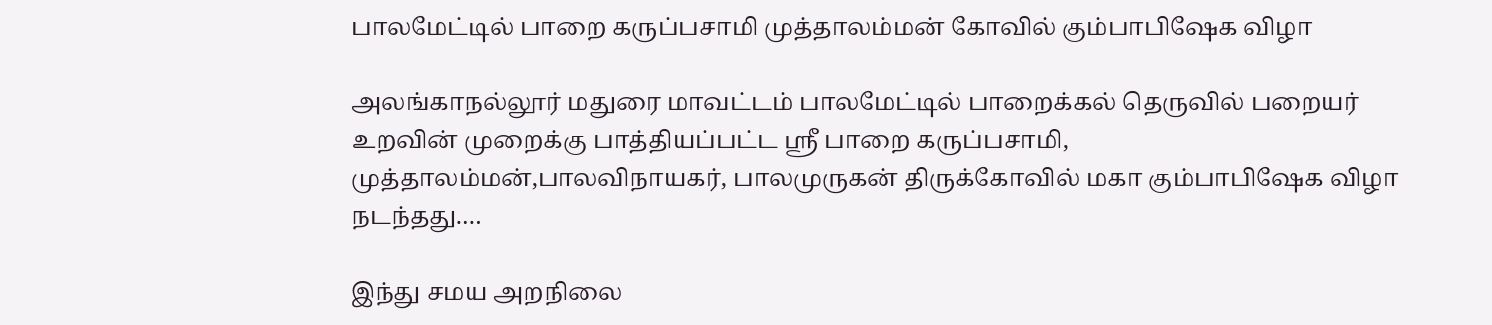பாலமேட்டில் பாறை கருப்பசாமி முத்தாலம்மன் கோவில் கும்பாபிஷேக விழா

அலங்காநல்லூர் மதுரை மாவட்டம் பாலமேட்டில் பாறைக்கல் தெருவில் பறையர் உறவின் முறைக்கு பாத்தியப்பட்ட ஸ்ரீ பாறை கருப்பசாமி, முத்தாலம்மன்,பாலவிநாயகர், பாலமுருகன் திருக்கோவில் மகா கும்பாபிஷேக விழா நடந்தது.…

இந்து சமய அறநிலை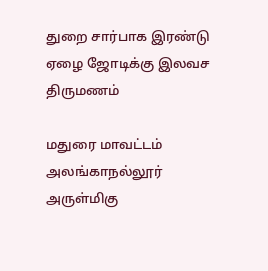துறை சார்பாக இரண்டு ஏழை ஜோடிக்கு இலவச திருமணம்

மதுரை மாவட்டம் அலங்காநல்லூர் அருள்மிகு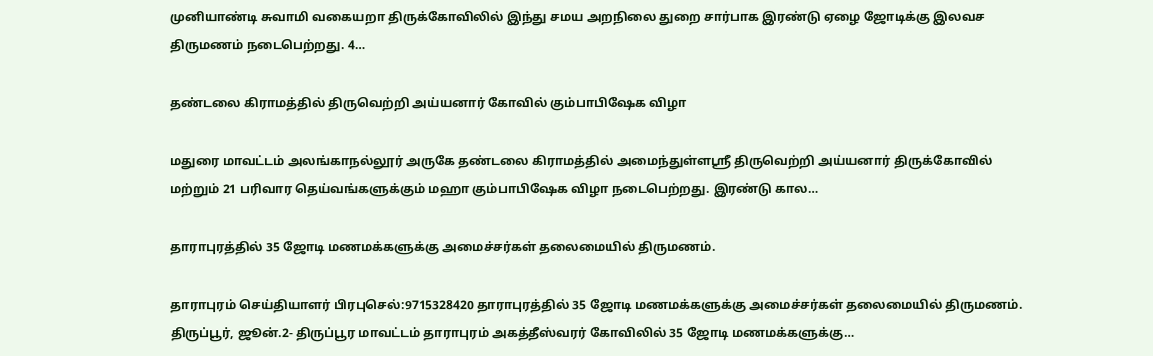முனியாண்டி சுவாமி வகையறா திருக்கோவிலில் இந்து சமய அறநிலை துறை சார்பாக இரண்டு ஏழை ஜோடிக்கு இலவச திருமணம் நடைபெற்றது. 4…

தண்டலை கிராமத்தில் திருவெற்றி அய்யனார் கோவில் கும்பாபிஷேக விழா

மதுரை மாவட்டம் அலங்காநல்லூர் அருகே தண்டலை கிராமத்தில் அமைந்துள்ளஶ்ரீ திருவெற்றி அய்யனார் திருக்கோவில் மற்றும் 21 பரிவார தெய்வங்களுக்கும் மஹா கும்பாபிஷேக விழா நடைபெற்றது. இரண்டு கால…

தாராபுரத்தில் 35 ஜோடி மணமக்களுக்கு அமைச்சர்கள் தலைமையில் திருமணம்.

தாராபுரம் செய்தியாளர் பிரபுசெல்:9715328420 தாராபுரத்தில் 35 ஜோடி மணமக்களுக்கு அமைச்சர்கள் தலைமையில் திருமணம். திருப்பூர், ஜூன்.2- திருப்பூர மாவட்டம் தாராபுரம் அகத்தீஸ்வரர் கோவிலில் 35 ஜோடி மணமக்களுக்கு…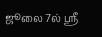ஜூலை 7ல் ஸ்ரீ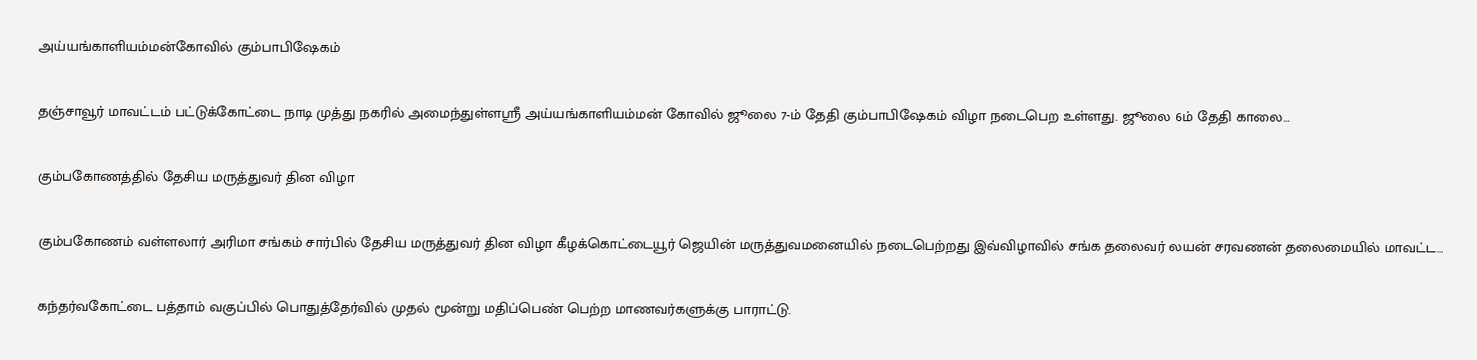அய்யங்காளியம்மன்கோவில் கும்பாபிஷேகம்

தஞ்சாவூர் மாவட்டம் பட்டுக்கோட்டை நாடி முத்து நகரில் அமைந்துள்ளஸ்ரீ அய்யங்காளியம்மன் கோவில் ஜூலை 7-ம் தேதி கும்பாபிஷேகம் விழா நடைபெற உள்ளது. ஜூலை 6ம் தேதி காலை…

கும்பகோணத்தில் தேசிய மருத்துவர் தின விழா

கும்பகோணம் வள்ளலார் அரிமா சங்கம் சார்பில் தேசிய மருத்துவர் தின விழா கீழக்கொட்டையூர் ஜெயின் மருத்துவமனையில் நடைபெற்றது இவ்விழாவில் சங்க தலைவர் லயன் சரவணன் தலைமையில் மாவட்ட…

கந்தர்வகோட்டை பத்தாம் வகுப்பில் பொதுத்தேர்வில் முதல் மூன்று மதிப்பெண் பெற்ற மாணவர்களுக்கு பாராட்டு.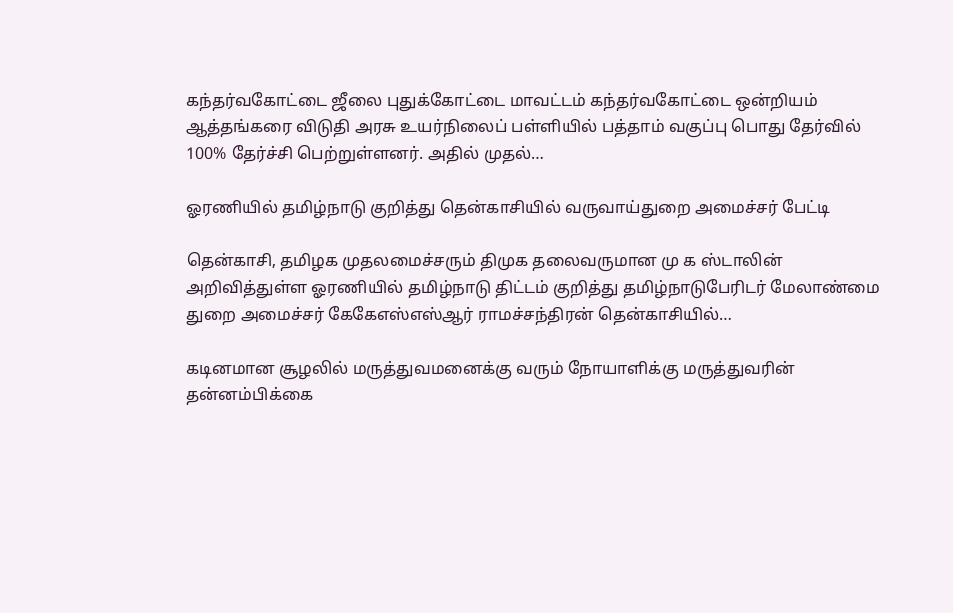கந்தர்வகோட்டை ஜீலை புதுக்கோட்டை மாவட்டம் கந்தர்வகோட்டை ஒன்றியம் ஆத்தங்கரை விடுதி அரசு உயர்நிலைப் பள்ளியில் பத்தாம் வகுப்பு பொது தேர்வில் 100% தேர்ச்சி பெற்றுள்ளனர். அதில் முதல்…

ஓரணியில் தமிழ்நாடு குறித்து தென்காசியில் வருவாய்துறை அமைச்சர் பேட்டி

தென்காசி, தமிழக முதலமைச்சரும் திமுக தலைவருமான மு க ஸ்டாலின் அறிவித்துள்ள ஓரணியில் தமிழ்நாடு திட்டம் குறித்து தமிழ்நாடுபேரிடர் மேலாண்மை துறை அமைச்சர் கேகேஎஸ்எஸ்ஆர் ராமச்சந்திரன் தென்காசியில்…

கடினமான சூழலில் மருத்துவமனைக்கு வரும் நோயாளிக்கு மருத்துவரின் தன்னம்பிக்கை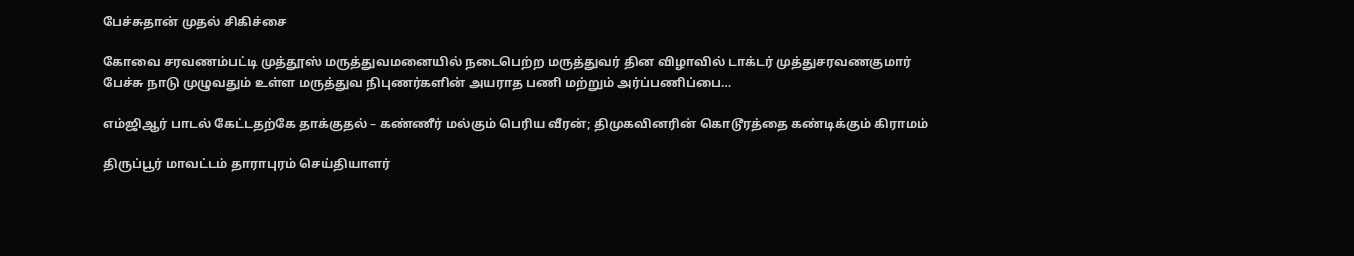பேச்சுதான் முதல் சிகிச்சை

கோவை சரவணம்பட்டி முத்தூஸ் மருத்துவமனையில் நடைபெற்ற மருத்துவர் தின விழாவில் டாக்டர் முத்துசரவணகுமார் பேச்சு நாடு முழுவதும் உள்ள மருத்துவ நிபுணர்களின் அயராத பணி மற்றும் அர்ப்பணிப்பை…

எம்ஜிஆர் பாடல் கேட்டதற்கே தாக்குதல் – கண்ணீர் மல்கும் பெரிய வீரன்; திமுகவினரின் கொடூரத்தை கண்டிக்கும் கிராமம்

திருப்பூர் மாவட்டம் தாராபுரம் செய்தியாளர்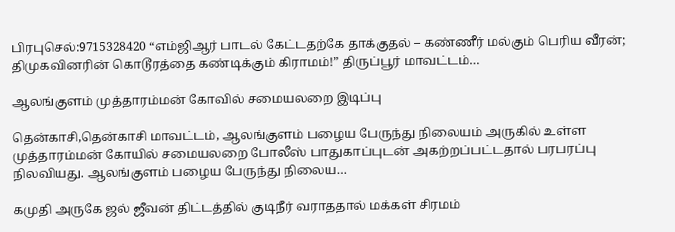பிரபுசெல்:9715328420 “எம்ஜிஆர் பாடல் கேட்டதற்கே தாக்குதல் – கண்ணீர் மல்கும் பெரிய வீரன்; திமுகவினரின் கொடூரத்தை கண்டிக்கும் கிராமம்!” திருப்பூர் மாவட்டம்…

ஆலங்குளம் முத்தாரம்மன் கோவில் சமையலறை இடிப்பு

தென்காசி,தென்காசி மாவட்டம், ஆலங்குளம் பழைய பேருந்து நிலையம் அருகில் உள்ள முத்தாரம்மன் கோயில் சமையலறை போலீஸ் பாதுகாப்புடன் அகற்றப்பட்டதால் பரபரப்பு நிலவியது. ஆலங்குளம் பழைய பேருந்து நிலைய…

கமுதி அருகே ஜல் ஜீவன் திட்டத்தில் குடிநீர் வராததால் மக்கள் சிரமம்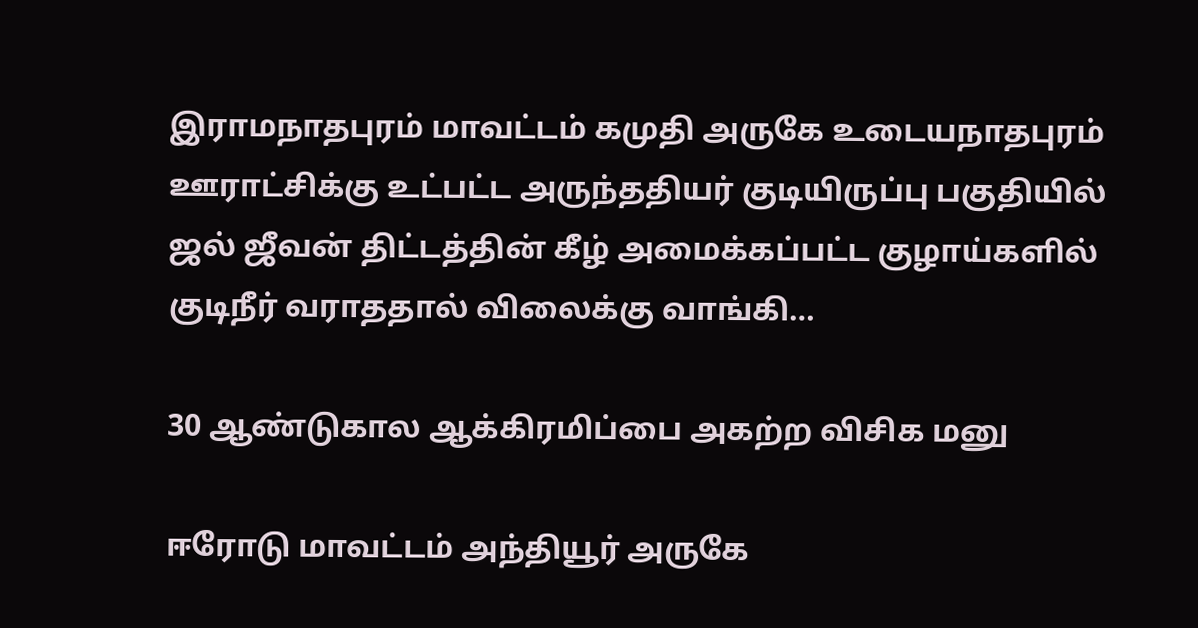இராமநாதபுரம் மாவட்டம் கமுதி அருகே உடையநாதபுரம் ஊராட்சிக்கு உட்பட்ட அருந்ததியர் குடியிருப்பு பகுதியில் ஜல் ஜீவன் திட்டத்தின் கீழ் அமைக்கப்பட்ட குழாய்களில் குடிநீர் வராததால் விலைக்கு வாங்கி…

30 ஆண்டுகால ஆக்கிரமிப்பை அகற்ற விசிக மனு

ஈரோடு மாவட்டம் அந்தியூர் அருகே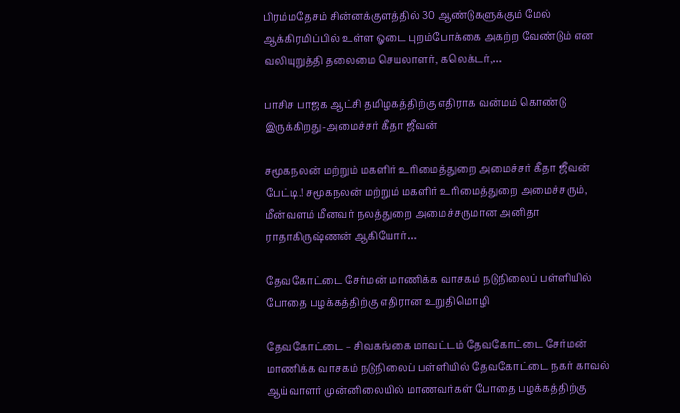பிரம்மதேசம் சின்னக்குளத்தில் 30 ஆண்டுகளுக்கும் மேல் ஆக்கிரமிப்பில் உள்ள ஓடை புறம்போக்கை அகற்ற வேண்டும் என வலியுறுத்தி தலைமை செயலாளர், கலெக்டர்,…

பாசிச பாஜக ஆட்சி தமிழகத்திற்கு எதிராக வன்மம் கொண்டு இருக்கிறது-அமைச்சர் கீதா ஜீவன்

சமூகநலன் மற்றும் மகளிர் உரிமைத்துறை அமைச்சர் கீதா ஜீவன் பேட்டி.! சமூகநலன் மற்றும் மகளிர் உரிமைத்துறை அமைச்சரும், மீன்வளம் மீனவர் நலத்துறை அமைச்சருமான அனிதா ராதாகிருஷ்ணன் ஆகியோர்…

தேவகோட்டை சேர்மன் மாணிக்க வாசகம் நடுநிலைப் பள்ளியில் போதை பழக்கத்திற்கு எதிரான உறுதிமொழி

தேவகோட்டை – சிவகங்கை மாவட்டம் தேவகோட்டை சேர்மன் மாணிக்க வாசகம் நடுநிலைப் பள்ளியில் தேவகோட்டை நகர் காவல் ஆய்வாளர் முன்னிலையில் மாணவர்கள் போதை பழக்கத்திற்கு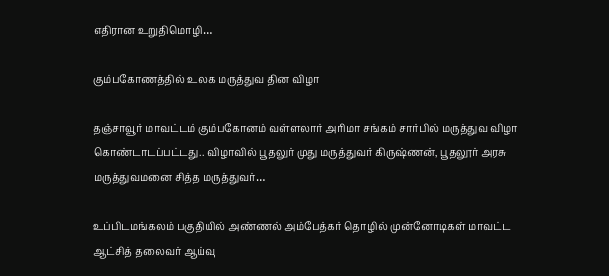எதிரான உறுதிமொழி…

கும்பகோணத்தில் உலக மருத்துவ தின விழா

தஞ்சாவூர் மாவட்டம் கும்பகோனம் வள்ளலார் அரிமா சங்கம் சார்பில் மருத்துவ விழா கொண்டாடப்பட்டது.. விழாவில் பூதலுர் முது மருத்துவர் கிருஷ்ணன், பூதலூர் அரசு மருத்துவமனை சித்த மருத்துவர்…

உப்பிடமங்கலம் பகுதியில் அண்ணல் அம்பேத்கர் தொழில் முன்னோடிகள் மாவட்ட ஆட்சித் தலைவர் ஆய்வு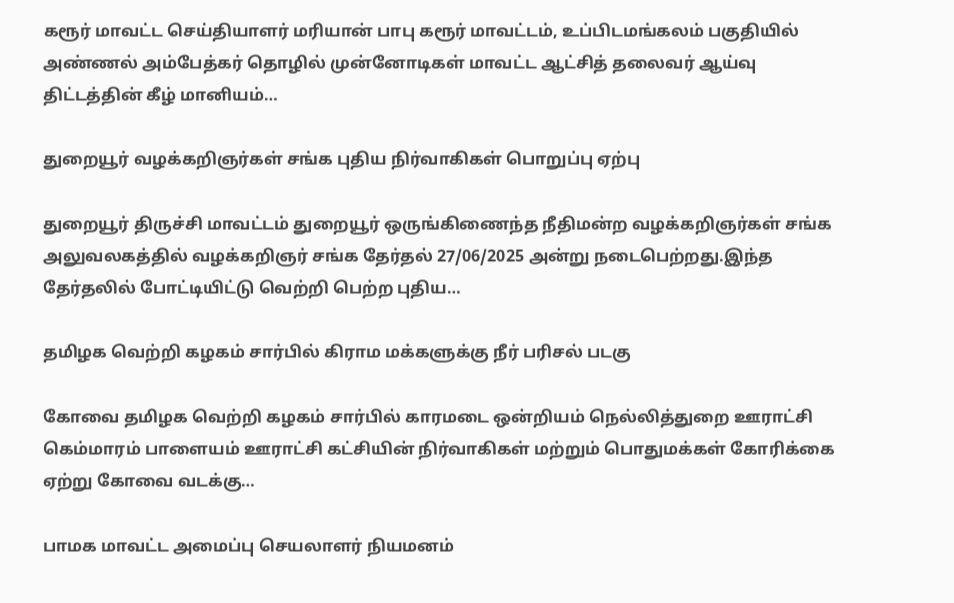கரூர் மாவட்ட செய்தியாளர் மரியான் பாபு கரூர் மாவட்டம், உப்பிடமங்கலம் பகுதியில் அண்ணல் அம்பேத்கர் தொழில் முன்னோடிகள் மாவட்ட ஆட்சித் தலைவர் ஆய்வு திட்டத்தின் கீழ் மானியம்…

துறையூர் வழக்கறிஞர்கள் சங்க புதிய நிர்வாகிகள் பொறுப்பு ஏற்பு

துறையூர் திருச்சி மாவட்டம் துறையூர் ஒருங்கிணைந்த நீதிமன்ற வழக்கறிஞர்கள் சங்க அலுவலகத்தில் வழக்கறிஞர் சங்க தேர்தல் 27/06/2025 அன்று நடைபெற்றது.இந்த தேர்தலில் போட்டியிட்டு வெற்றி பெற்ற புதிய…

தமிழக வெற்றி கழகம் சார்பில் கிராம மக்களுக்கு நீர் பரிசல் படகு

கோவை தமிழக வெற்றி கழகம் சார்பில் காரமடை ஒன்றியம் நெல்லித்துறை ஊராட்சி கெம்மாரம் பாளையம் ஊராட்சி கட்சியின் நிர்வாகிகள் மற்றும் பொதுமக்கள் கோரிக்கை ஏற்று கோவை வடக்கு…

பாமக மாவட்ட அமைப்பு செயலாளர் நியமனம்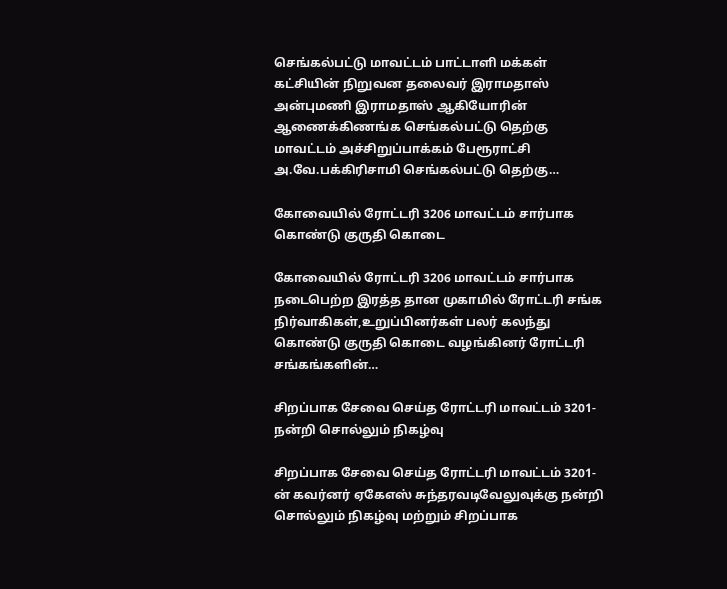செங்கல்பட்டு மாவட்டம் பாட்டாளி மக்கள் கட்சியின் நிறுவன தலைவர் இராமதாஸ் அன்புமணி இராமதாஸ் ஆகியோரின் ஆணைக்கிணங்க செங்கல்பட்டு தெற்கு மாவட்டம் அச்சிறுப்பாக்கம் பேரூராட்சி அ.வே.பக்கிரிசாமி செங்கல்பட்டு தெற்கு…

கோவையில் ரோட்டரி 3206 மாவட்டம் சார்பாக கொண்டு குருதி கொடை

கோவையில் ரோட்டரி 3206 மாவட்டம் சார்பாக நடைபெற்ற இரத்த தான முகாமில் ரோட்டரி சங்க நிர்வாகிகள்,உறுப்பினர்கள் பலர் கலந்து கொண்டு குருதி கொடை வழங்கினர் ரோட்டரி சங்கங்களின்…

சிறப்பாக சேவை செய்த ரோட்டரி மாவட்டம் 3201- நன்றி சொல்லும் நிகழ்வு

சிறப்பாக சேவை செய்த ரோட்டரி மாவட்டம் 3201-ன் கவர்னர் ஏகேஎஸ் சுந்தரவடிவேலுவுக்கு நன்றி சொல்லும் நிகழ்வு மற்றும் சிறப்பாக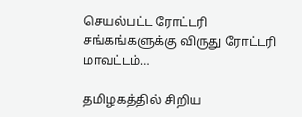செயல்பட்ட ரோட்டரி சங்கங்களுக்கு விருது ரோட்டரி மாவட்டம்…

தமிழகத்தில் சிறிய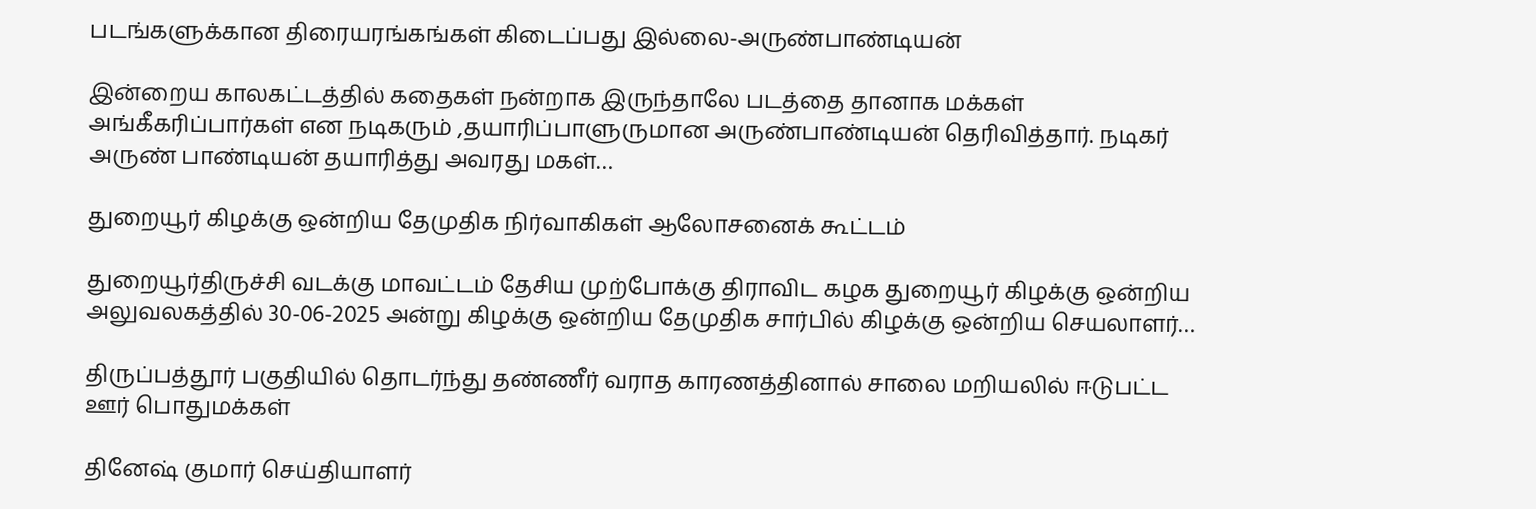படங்களுக்கான திரையரங்கங்கள் கிடைப்பது இல்லை-அருண்பாண்டியன்

இன்றைய காலகட்டத்தில் கதைகள் நன்றாக இருந்தாலே படத்தை தானாக மக்கள் அங்கீகரிப்பார்கள் என நடிகரும் ,தயாரிப்பாளுருமான அருண்பாண்டியன் தெரிவித்தார். நடிகர் அருண் பாண்டியன் தயாரித்து அவரது மகள்…

துறையூர் கிழக்கு ஒன்றிய தேமுதிக நிர்வாகிகள் ஆலோசனைக் கூட்டம்

துறையூர்திருச்சி வடக்கு மாவட்டம் தேசிய முற்போக்கு திராவிட கழக துறையூர் கிழக்கு ஒன்றிய அலுவலகத்தில் 30-06-2025 அன்று கிழக்கு ஒன்றிய தேமுதிக சார்பில் கிழக்கு ஒன்றிய செயலாளர்…

திருப்பத்தூர் பகுதியில் தொடர்ந்து தண்ணீர் வராத காரணத்தினால் சாலை மறியலில் ஈடுபட்ட ஊர் பொதுமக்கள்

தினேஷ் குமார் செய்தியாளர்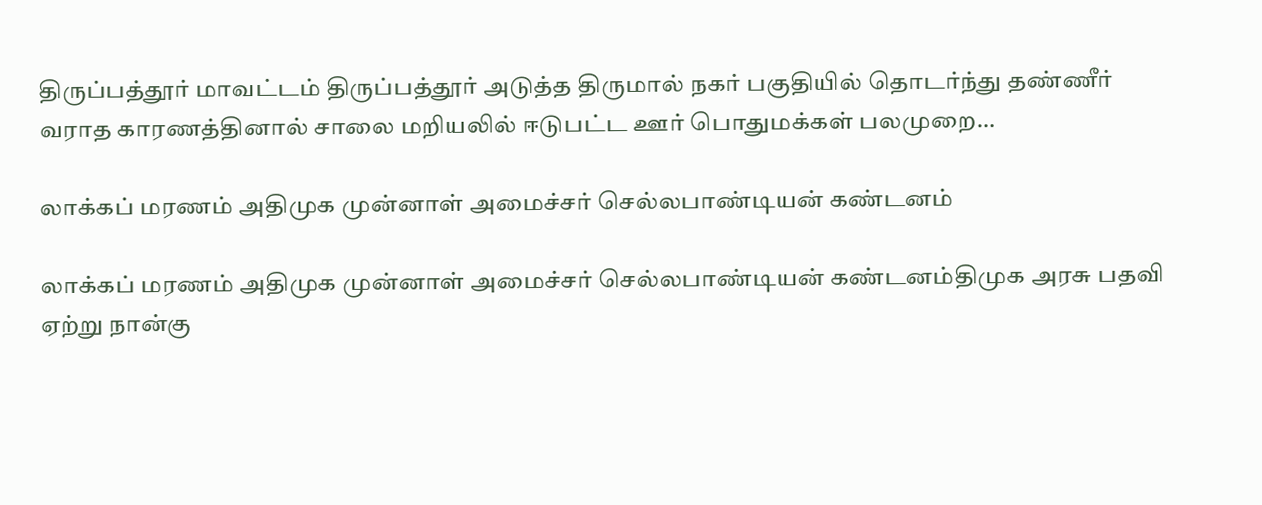திருப்பத்தூர் மாவட்டம் திருப்பத்தூர் அடுத்த திருமால் நகர் பகுதியில் தொடர்ந்து தண்ணீர் வராத காரணத்தினால் சாலை மறியலில் ஈடுபட்ட ஊர் பொதுமக்கள் பலமுறை…

லாக்கப் மரணம் அதிமுக முன்னாள் அமைச்சர் செல்லபாண்டியன் கண்டனம்

லாக்கப் மரணம் அதிமுக முன்னாள் அமைச்சர் செல்லபாண்டியன் கண்டனம்திமுக அரசு பதவி ஏற்று நான்கு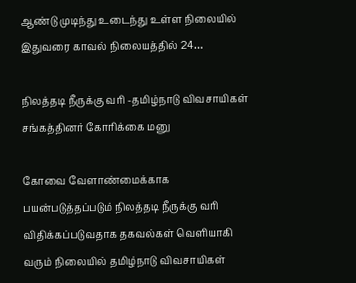ஆண்டு முடிந்து உடைந்து உள்ள நிலையில் இதுவரை காவல் நிலையத்தில் 24…

நிலத்தடி நீருக்கு வரி -தமிழ்நாடு விவசாயிகள் சங்கத்தினர் கோரிக்கை மனு

கோவை வேளாண்மைக்காக பயன்படுத்தப்படும் நிலத்தடி நீருக்கு வரி விதிக்கப்படுவதாக தகவல்கள் வெளியாகி வரும் நிலையில் தமிழ்நாடு விவசாயிகள்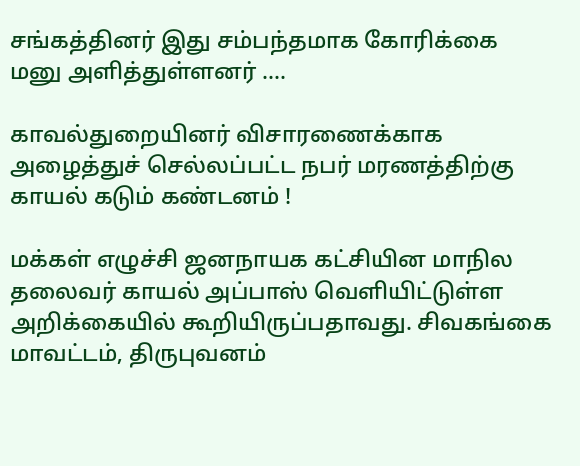சங்கத்தினர் இது சம்பந்தமாக கோரிக்கை மனு அளித்துள்ளனர் .…

காவல்துறையினர் விசாரணைக்காக அழைத்துச் செல்லப்பட்ட நபர் மரணத்திற்கு காயல் கடும் கண்டனம் !

மக்கள் எழுச்சி ஜனநாயக கட்சியின மாநில தலைவர் காயல் அப்பாஸ் வெளியிட்டுள்ள அறிக்கையில் கூறியிருப்பதாவது. சிவகங்கை மாவட்டம், திருபுவனம்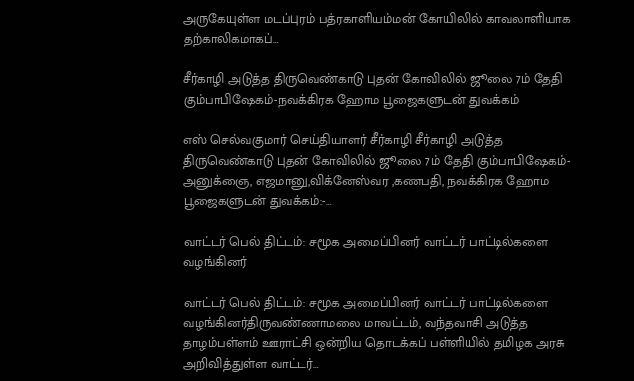அருகேயுள்ள மடப்புரம் பத்ரகாளியம்மன் கோயிலில் காவலாளியாக தற்காலிகமாகப்…

சீர்காழி அடுத்த திருவெண்காடு புதன் கோவிலில் ஜூலை 7ம் தேதி கும்பாபிஷேகம்-நவக்கிரக ஹோம பூஜைகளுடன் துவக்கம்

எஸ் செல்வகுமார் செய்தியாளர் சீர்காழி சீர்காழி அடுத்த திருவெண்காடு புதன் கோவிலில் ஜூலை 7ம் தேதி கும்பாபிஷேகம்- அனுக்ஞை, எஜமானு,விக்னேஸ்வர ,கணபதி, நவக்கிரக ஹோம பூஜைகளுடன் துவக்கம்:-…

வாட்டர் பெல் திட்டம்: சமூக அமைப்பினர் வாட்டர் பாட்டில்களை வழங்கினர்

வாட்டர் பெல் திட்டம்: சமூக அமைப்பினர் வாட்டர் பாட்டில்களை வழங்கினர்திருவண்ணாமலை மாவட்டம், வந்தவாசி அடுத்த தாழம்பள்ளம் ஊராட்சி ஒன்றிய தொடக்கப் பள்ளியில் தமிழக அரசு அறிவித்துள்ள வாட்டர்…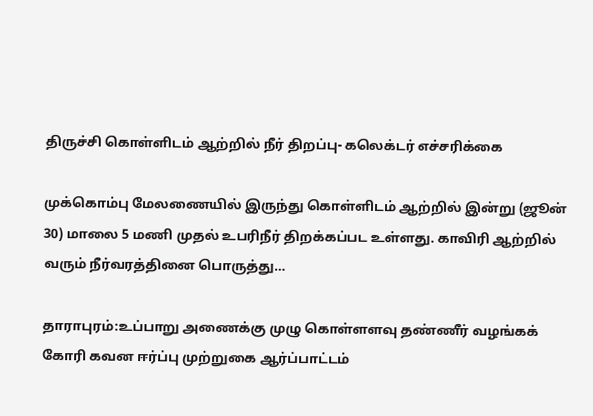திருச்சி கொள்ளிடம் ஆற்றில் நீர் திறப்பு- கலெக்டர் எச்சரிக்கை

முக்கொம்பு மேலணையில் இருந்து கொள்ளிடம் ஆற்றில் இன்று (ஜூன் 30) மாலை 5 மணி முதல் உபரிநீர் திறக்கப்பட உள்ளது. காவிரி ஆற்றில் வரும் நீர்வரத்தினை பொருத்து…

தாராபுரம்:உப்பாறு அணைக்கு முழு கொள்ளளவு தண்ணீர் வழங்கக் கோரி கவன ஈர்ப்பு முற்றுகை ஆர்ப்பாட்டம்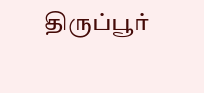திருப்பூர்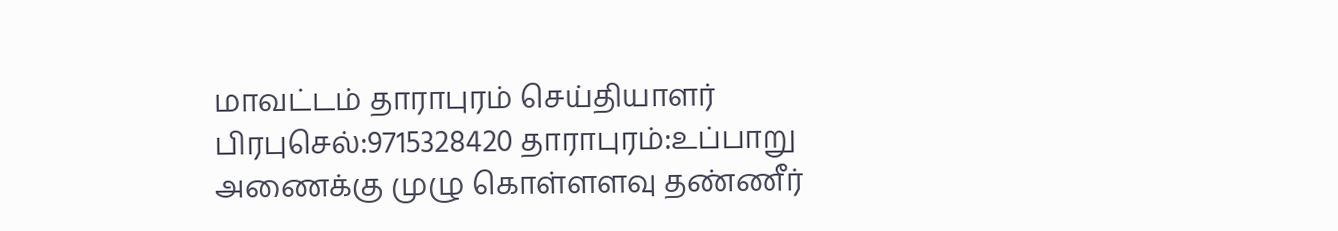மாவட்டம் தாராபுரம் செய்தியாளர் பிரபுசெல்:9715328420 தாராபுரம்:உப்பாறு அணைக்கு முழு கொள்ளளவு தண்ணீர்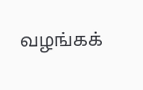வழங்கக்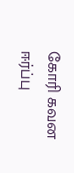கோரி கவன ஈர்ப்பு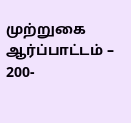முற்றுகை ஆர்ப்பாட்டம் – 200-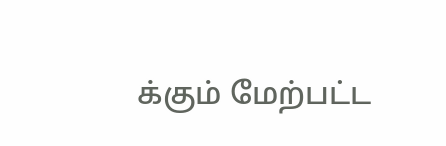க்கும் மேற்பட்ட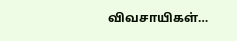விவசாயிகள்…